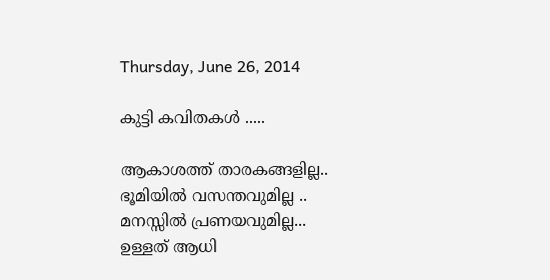Thursday, June 26, 2014

കുട്ടി കവിതകള്‍ .....

ആകാശത്ത് താരകങ്ങളില്ല..
ഭൂമിയില്‍ വസന്തവുമില്ല ..
മനസ്സില്‍ പ്രണയവുമില്ല...
ഉള്ളത് ആധി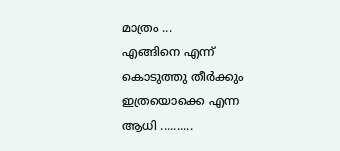മാത്രം ...
എങ്ങിനെ എന്ന്
കൊടുത്തു തീര്‍ക്കും
ഇത്രയൊക്കെ എന്ന
ആധി ..........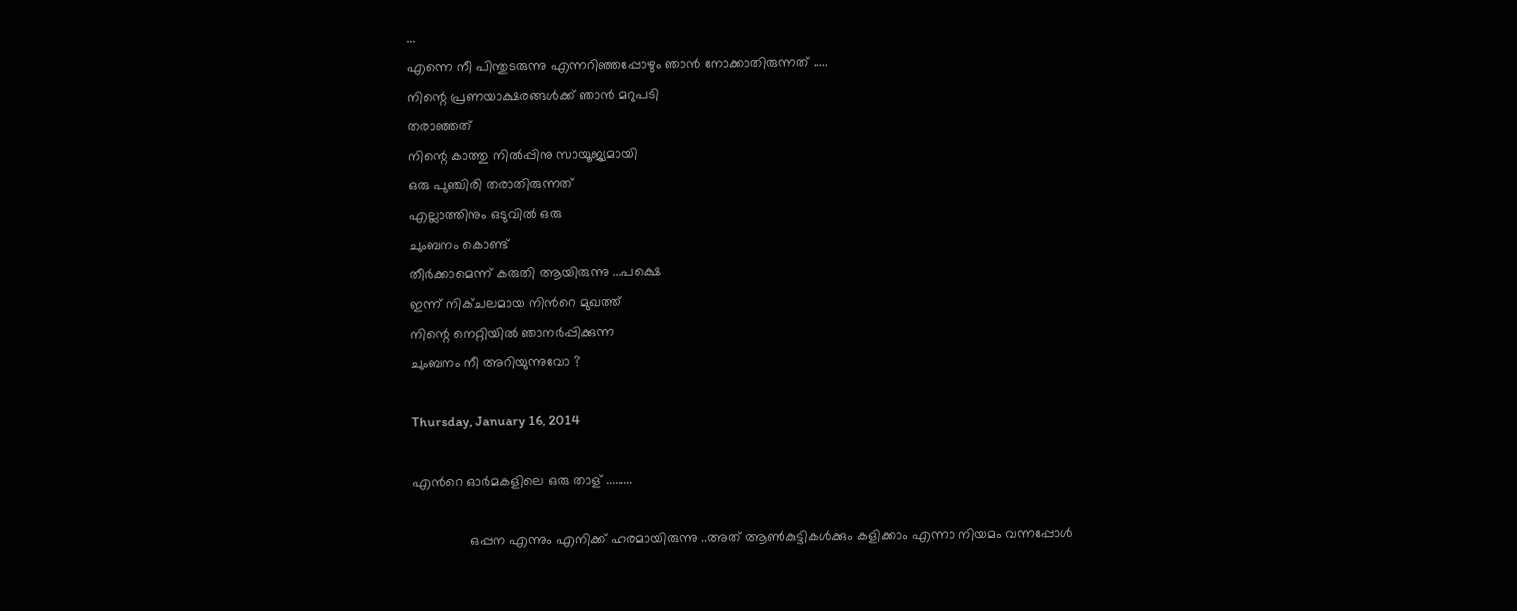...
എന്നെ നീ പിന്തുടരുന്നു എന്നറിഞ്ഞപ്പോഴും ഞാന്‍ നോക്കാതിരുന്നത് .....
നിന്റെ പ്രണയാക്ഷരങ്ങള്‍ക്ക് ഞാന്‍ മറുപടി
തരാഞ്ഞത്
നിന്റെ കാത്തു നില്‍പ്പിനു സായൂജ്യമായി
ഒരു പുഞ്ചിരി തരാതിരുന്നത്
എല്ലാത്തിനും ഒടുവില്‍ ഒരു
ചുംബനം കൊണ്ട്
തീര്‍ക്കാമെന്ന് കരുതി ആയിരുന്നു ...പക്ഷെ
ഇന്ന് നിക്ചലമായ നിന്‍റെ മുഖത്ത്
നിന്റെ നെറ്റിയില്‍ ഞാനര്‍പ്പിക്കുന്ന
ചുംബനം നീ അറിയുന്നുവോ ?

Thursday, January 16, 2014

എന്‍റെ ഓര്‍മകളിലെ ഒരു താള് .........

               ഒപ്പന എന്നും എനിക്ക് ഹരമായിരുന്നു ..അത് ആണ്‍കുട്ടികള്‍ക്കും കളിക്കാം എന്നാ നിയമം വന്നപ്പോള്‍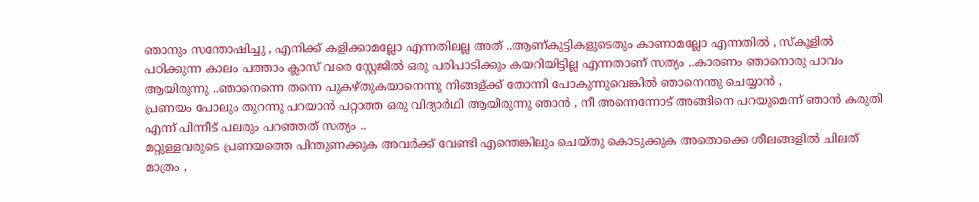ഞാനും സന്തോഷിച്ചു , എനിക്ക് കളിക്കാമല്ലോ എന്നതിലല്ല അത് ..ആണ്കുട്ടികളുടെതും കാണാമല്ലോ എന്നതില്‍ , സ്കൂളില്‍ പഠിക്കുന്ന കാലം പത്താം ക്ലാസ് വരെ സ്റ്റേജില്‍ ഒരു പരിപാടിക്കും കയറിയിട്ടില്ല എന്നതാണ് സത്യം ..കാരണം ഞാനൊരു പാവം ആയിരുന്നു ..ഞാനെന്നെ തന്നെ പുകഴ്തുകയാനെന്നു നിങ്ങള്ക്ക് തോന്നി പോകുന്നുവെങ്കില്‍ ഞാനെന്തു ചെയ്യാന്‍ ,
പ്രണയം പോലും തുറന്നു പറയാന്‍ പറ്റാത്ത ഒരു വിദ്യാര്‍ഥി ആയിരുന്നു ഞാന്‍ , നീ അന്നെന്നോട് അങ്ങിനെ പറയുമെന്ന് ഞാന്‍ കരുതി എന്ന് പിന്നീട് പലരും പറഞ്ഞത് സത്യം ..
മറ്റുള്ളവരുടെ പ്രണയത്തെ പിന്തുണക്കുക അവര്‍ക്ക് വേണ്ടി എന്തെങ്കിലും ചെയ്തു കൊടുക്കുക അതൊക്കെ ശീലങ്ങളില്‍ ചിലത് മാത്രം ,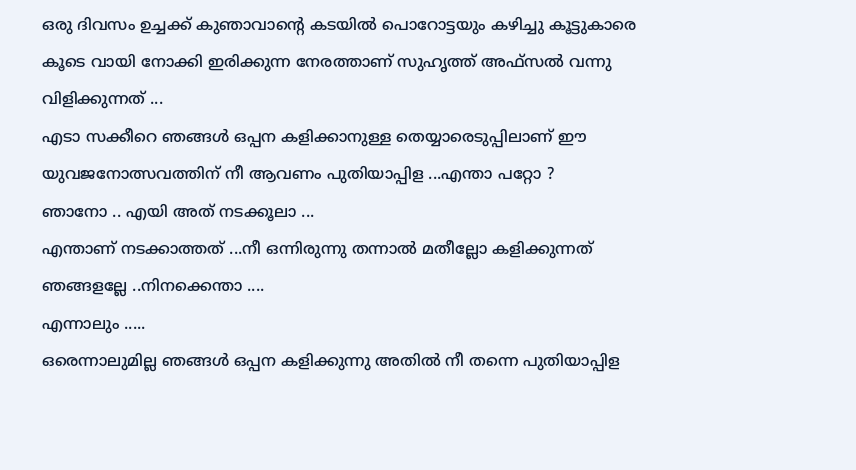ഒരു ദിവസം ഉച്ചക്ക് കുഞാവാന്റെ കടയില്‍ പൊറോട്ടയും കഴിച്ചു കൂട്ടുകാരെ കൂടെ വായി നോക്കി ഇരിക്കുന്ന നേരത്താണ് സുഹൃത്ത്‌ അഫ്സല്‍ വന്നു വിളിക്കുന്നത്‌ ...
എടാ സക്കീറെ ഞങ്ങള്‍ ഒപ്പന കളിക്കാനുള്ള തെയ്യാരെടുപ്പിലാണ് ഈ യുവജനോത്സവത്തിന് നീ ആവണം പുതിയാപ്പിള ...എന്താ പറ്റോ ?
ഞാനോ .. എയി അത് നടക്കൂലാ ...
എന്താണ് നടക്കാത്തത് ...നീ ഒന്നിരുന്നു തന്നാല്‍ മതീല്ലോ കളിക്കുന്നത് ഞങ്ങളല്ലേ ..നിനക്കെന്താ ....
എന്നാലും .....
ഒരെന്നാലുമില്ല ഞങ്ങള്‍ ഒപ്പന കളിക്കുന്നു അതില്‍ നീ തന്നെ പുതിയാപ്പിള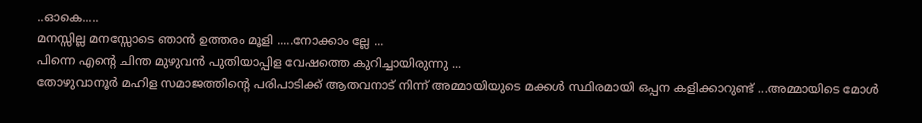..ഓകെ.....
മനസ്സില്ല മനസ്സോടെ ഞാന്‍ ഉത്തരം മൂളി .....നോക്കാം ല്ലേ ...
പിന്നെ എന്റെ ചിന്ത മുഴുവന്‍ പുതിയാപ്പിള വേഷത്തെ കുറിച്ചായിരുന്നു ...
തോഴുവാനൂര്‍ മഹിള സമാജത്തിന്‍റെ പരിപാടിക്ക് ആതവനാട് നിന്ന് അമ്മായിയുടെ മക്കള്‍ സ്ഥിരമായി ഒപ്പന കളിക്കാറുണ്ട് ...അമ്മായിടെ മോള്‍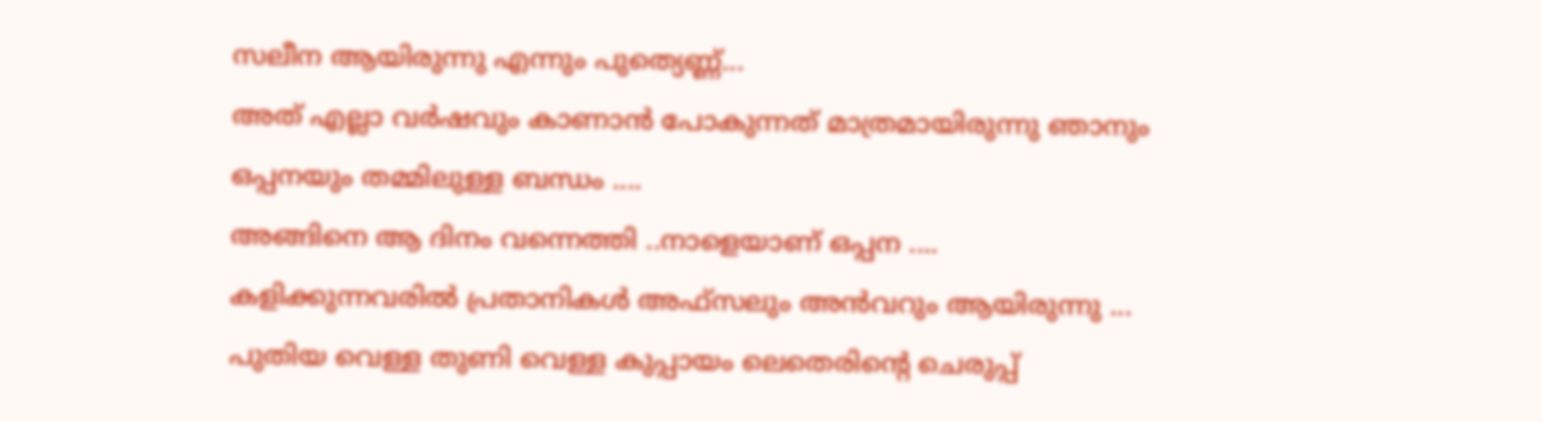സലീന ആയിരുന്നു എന്നും പുത്യെണ്ണ്‍...
അത് എല്ലാ വര്‍ഷവും കാണാന്‍ പോകുന്നത് മാത്രമായിരുന്നു ഞാനും ഒപ്പനയും തമ്മിലുള്ള ബന്ധം ....
അങ്ങിനെ ആ ദിനം വന്നെത്തി ..നാളെയാണ് ഒപ്പന ....
കളിക്കുന്നവരില്‍ പ്രതാനികള്‍ അഫ്സലും അന്‍വറും ആയിരുന്നു ...
പുതിയ വെള്ള തുണി വെള്ള കുപ്പായം ലെതെരിന്റെ ചെരുപ്പ്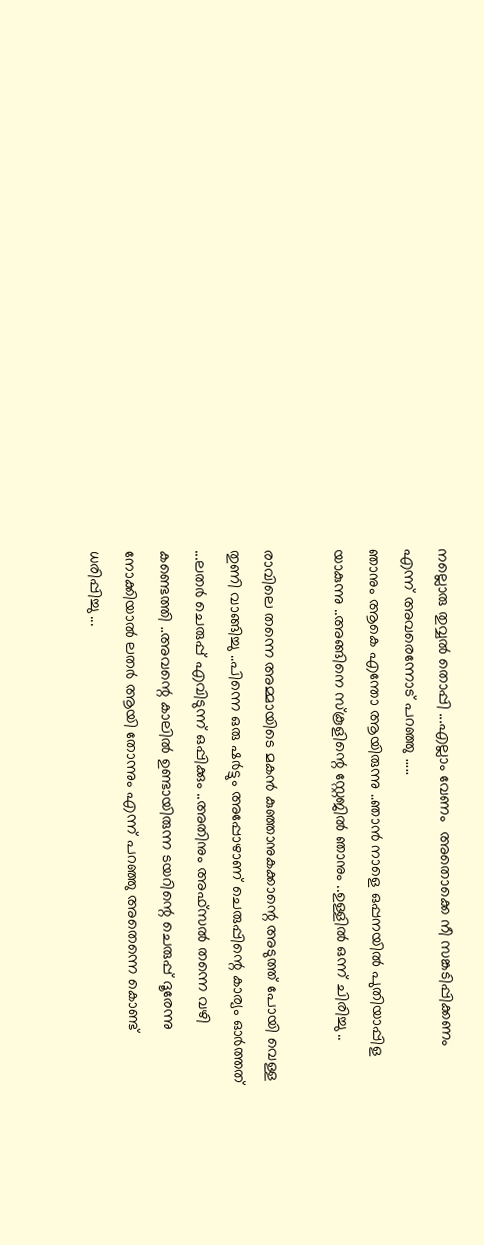നല്ലൊരു തുവ്വല്‍ തൊപ്പി ...എല്ലാം വേണം  അതൊക്കെ നീ സങ്കടിപ്പിക്കണം എന്ന് അവരെന്നോട് പറഞ്ഞു .....
ഞാനും ആകെ എന്തോ ആയിരുന്നു ..ഞാന്‍ നാളെ ഒപ്പനയില്‍ പുതിയാപ്പിള യാകുന്നു ..അങ്ങിനെ സ്കൂളിന്റെ സ്റ്റേജില്‍ ഞാനും ..ഉള്ളില്‍ ഒന്ന് ചിരിച്ചു ..

രാവിലെ തന്നെ അമ്മായിടെ മകന്‍ കുഞ്ഞാനുകക്കാന്റെ അടുത്ത് പോയി വെള്ള തുണി വാങ്ങിച്ചു ..പിന്നെ ഒരു ഷര്‍ട്ടും അപ്പോഴാണ്‌ ചെരുപ്പിന്റെ കാര്യം ഓര്‍ത്തത്‌ ...ലതര്‍ ചെരുപ്പ് എവിടുന്ന് ഒപ്പിക്കും ..അതിനും അഫ്സല്‍ തന്നെ വഴി കണ്ടെത്തി ..അവന്റെ കാലില്‍ ഉണ്ടായിരുന്ന ടയറിന്റെ ചെരുപ്പ് ദൂരേന്നു നോക്കിയാല്‍ ലതര്‍ ആയി തോന്നും എന്ന് പറഞ്ഞു അതെന്നെ കൊണ്ട് ധരിപ്പിച്ചു ...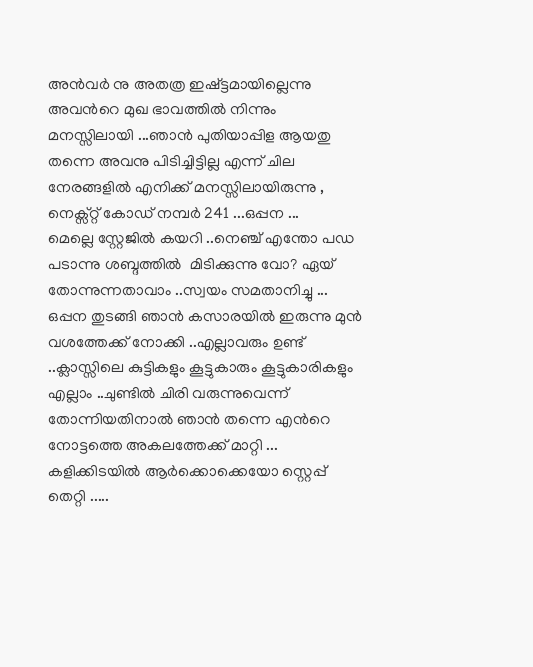അന്‍വര്‍ നു അതത്ര ഇഷ്ട്ടമായില്ലെന്നു അവന്‍റെ മുഖ ഭാവത്തില്‍ നിന്നും മനസ്സിലായി ...ഞാന്‍ പുതിയാപ്പിള ആയതു തന്നെ അവനു പിടിച്ചിട്ടില്ല എന്ന് ചില നേരങ്ങളില്‍ എനിക്ക് മനസ്സിലായിരുന്നു ,
നെക്സ്റ്റ് കോഡ് നമ്പര്‍ 241 ...ഒപ്പന ...
മെല്ലെ സ്റ്റേജില്‍ കയറി ..നെഞ്ച് എന്തോ പഡ പടാന്നു ശബ്ദത്തില്‍  മിടിക്കുന്നു വോ? ഏയ്‌ തോന്നുന്നതാവാം ..സ്വയം സമതാനിച്ചു ...
ഒപ്പന തുടങ്ങി ഞാന്‍ കസാരയില്‍ ഇരുന്നു മുന്‍ വശത്തേക്ക് നോക്കി ..എല്ലാവരും ഉണ്ട് ..ക്ലാസ്സിലെ കുട്ടികളും കൂട്ടുകാരും കൂട്ടുകാരികളും എല്ലാം ..ചുണ്ടില്‍ ചിരി വരുന്നുവെന്ന് തോന്നിയതിനാല്‍ ഞാന്‍ തന്നെ എന്‍റെ നോട്ടത്തെ അകലത്തേക്ക് മാറ്റി ...
കളിക്കിടയില്‍ ആര്‍ക്കൊക്കെയോ സ്റ്റെപ്പ് തെറ്റി .....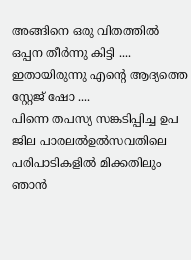അങ്ങിനെ ഒരു വിതത്തില്‍ ഒപ്പന തീര്‍ന്നു കിട്ടി ....
ഇതായിരുന്നു എന്‍റെ ആദ്യത്തെ സ്റ്റേജ് ഷോ ....
പിന്നെ തപസ്യ സങ്കടിപ്പിച്ച ഉപ ജില പാരലല്‍ഉല്‍സവതിലെ പരിപാടികളില്‍ മിക്കതിലും ഞാന്‍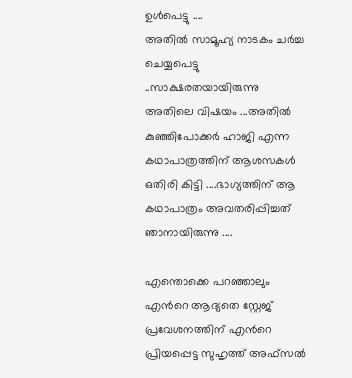ഉള്‍പെട്ടു ....
അതില്‍ സാമൂഹ്യ നാടകം ചര്‍ച്ച ചെയ്യപെട്ടു ..സാക്ഷരതയായിരുന്നു അതിലെ വിഷയം ...അതില്‍ കുഞ്ഞിപോക്കര്‍ ഹാജി എന്ന കഥാപാത്രത്തിന് ആശസകള്‍ ഒതിരി കിട്ടി ....ഭാഗ്യത്തിന് ആ കഥാപാത്രം അവതരിപ്പിച്ചത് ഞാനായിരുന്നു ....

എന്തൊക്കെ പറഞ്ഞാലും എന്‍റെ ആദ്യതെ സ്റ്റേജ് പ്രവേശനത്തിന് എന്‍റെ പ്രിയപ്പെട്ട സുഹൃത്ത്‌ അഫ്സല്‍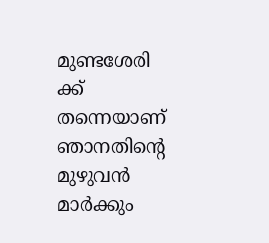മുണ്ടശേരി ക്ക് തന്നെയാണ്  ഞാനതിന്‍റെ മുഴുവന്‍ മാര്‍ക്കും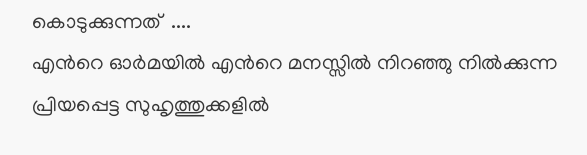കൊടുക്കുന്നത്  ....
എന്‍റെ ഓര്‍മയില്‍ എന്‍റെ മനസ്സില്‍ നിറഞ്ഞു നില്‍ക്കുന്ന പ്രിയപ്പെട്ട സുഹൃത്തുക്കളില്‍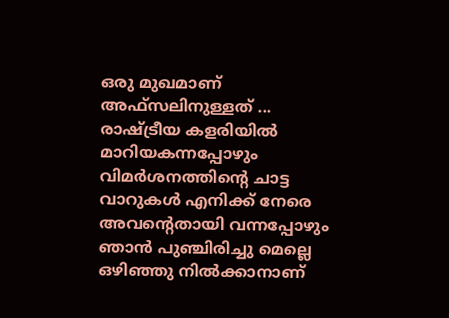ഒരു മുഖമാണ് അഫ്സലിനുള്ളത് ...
രാഷ്ട്രീയ കളരിയില്‍ മാറിയകന്നപ്പോഴും വിമര്‍ശനത്തിന്‍റെ ചാട്ട വാറുകള്‍ എനിക്ക് നേരെ അവന്റെതായി വന്നപ്പോഴും ഞാന്‍ പുഞ്ചിരിച്ചു മെല്ലെ ഒഴിഞ്ഞു നില്‍ക്കാനാണ്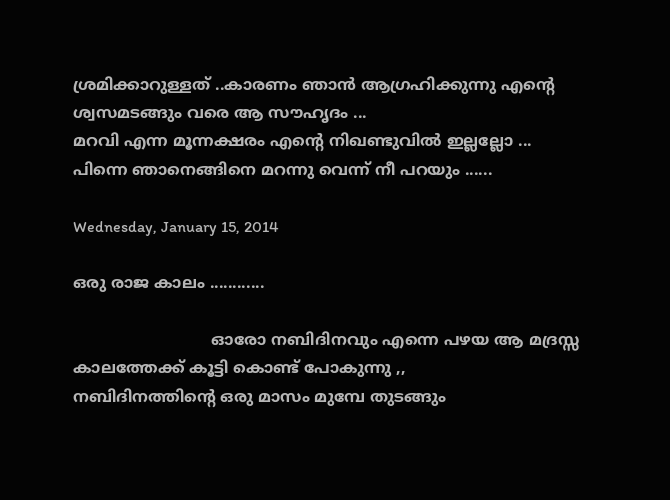ശ്രമിക്കാറുള്ളത് ..കാരണം ഞാന്‍ ആഗ്രഹിക്കുന്നു എന്റെ ശ്വസമടങ്ങും വരെ ആ സൗഹൃദം ...
മറവി എന്ന മൂന്നക്ഷരം എന്‍റെ നിഖണ്ടുവില്‍ ഇല്ലല്ലോ ...
പിന്നെ ഞാനെങ്ങിനെ മറന്നു വെന്ന് നീ പറയും ......

Wednesday, January 15, 2014

ഒരു രാജ കാലം ............

                            ഓരോ നബിദിനവും എന്നെ പഴയ ആ മദ്രസ്സ കാലത്തേക്ക് കൂട്ടി കൊണ്ട് പോകുന്നു ,,
നബിദിനത്തിന്‍റെ ഒരു മാസം മുമ്പേ തുടങ്ങും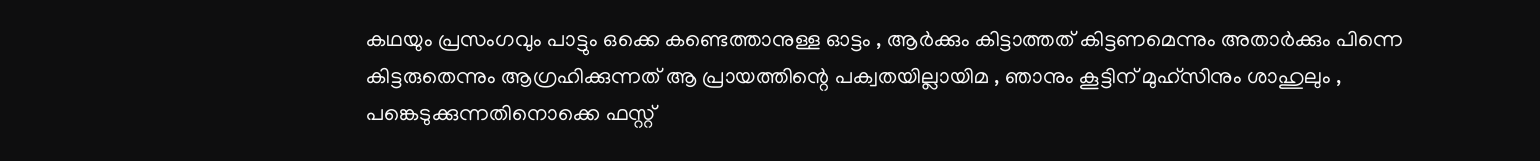കഥയും പ്രസംഗവും പാട്ടും ഒക്കെ കണ്ടെത്താനുള്ള ഓട്ടം , ആര്‍ക്കും കിട്ടാത്തത് കിട്ടണമെന്നും അതാര്‍ക്കും പിന്നെ കിട്ടരുതെന്നും ആഗ്രഹിക്കുന്നത് ആ പ്രായത്തിന്റെ പക്വതയില്ലായിമ , ഞാനും കൂട്ടിന് മുഹ്സിനും ശാഹുലും , പങ്കെടുക്കുന്നതിനൊക്കെ ഫസ്റ്റ്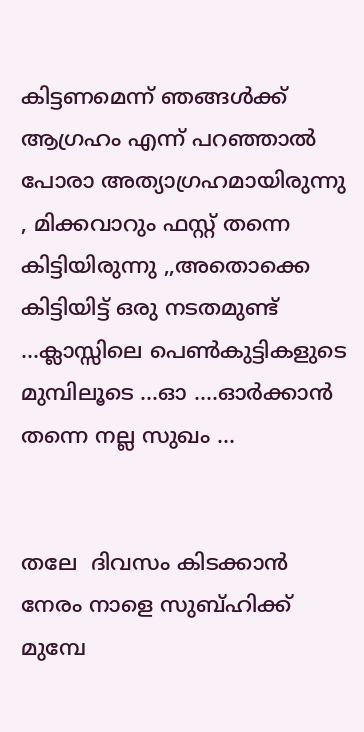കിട്ടണമെന്ന് ഞങ്ങള്‍ക്ക് ആഗ്രഹം എന്ന് പറഞ്ഞാല്‍ പോരാ അത്യാഗ്രഹമായിരുന്നു , മിക്കവാറും ഫസ്റ്റ് തന്നെ കിട്ടിയിരുന്നു ,,അതൊക്കെ കിട്ടിയിട്ട് ഒരു നടതമുണ്ട് ...ക്ലാസ്സിലെ പെണ്‍കുട്ടികളുടെ മുമ്പിലൂടെ ...ഓ ....ഓര്‍ക്കാന്‍ തന്നെ നല്ല സുഖം ...


തലേ  ദിവസം കിടക്കാന്‍ നേരം നാളെ സുബ്ഹിക്ക് മുമ്പേ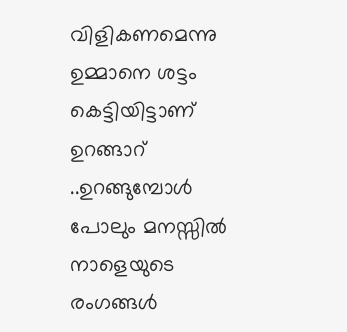വിളികണമെന്നു ഉമ്മാനെ ശട്ടം കെട്ടിയിട്ടാണ് ഉറങ്ങാറ് ..ഉറങ്ങുമ്പോള്‍ പോലും മനസ്സില്‍ നാളെയുടെ രംഗങ്ങള്‍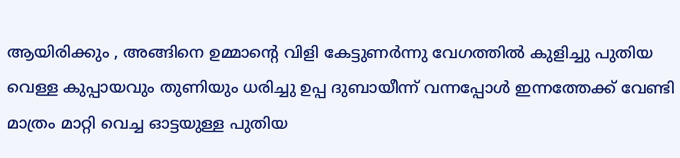ആയിരിക്കും , അങ്ങിനെ ഉമ്മാന്റെ വിളി കേട്ടുണര്‍ന്നു വേഗത്തില്‍ കുളിച്ചു പുതിയ  വെള്ള കുപ്പായവും തുണിയും ധരിച്ചു ഉപ്പ ദുബായീന്ന് വന്നപ്പോള്‍ ഇന്നത്തേക്ക് വേണ്ടി മാത്രം മാറ്റി വെച്ച ഓട്ടയുള്ള പുതിയ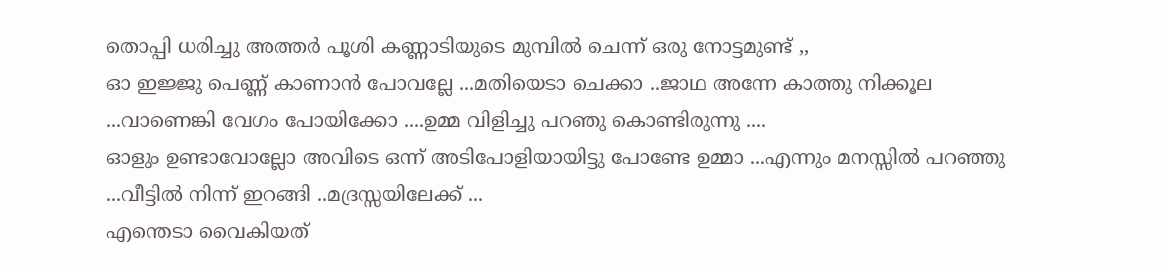തൊപ്പി ധരിച്ചു അത്തര്‍ പൂശി കണ്ണാടിയുടെ മുമ്പില്‍ ചെന്ന് ഒരു നോട്ടമുണ്ട് ,,
ഓ ഇജ്ജു പെണ്ണ് കാണാന്‍ പോവല്ലേ ...മതിയെടാ ചെക്കാ ..ജാഥ അന്നേ കാത്തു നിക്കൂല ...വാണെങ്കി വേഗം പോയിക്കോ ....ഉമ്മ വിളിച്ചു പറഞു കൊണ്ടിരുന്നു ....
ഓളും ഉണ്ടാവോല്ലോ അവിടെ ഒന്ന് അടിപോളിയായിട്ടു പോണ്ടേ ഉമ്മാ ...എന്നും മനസ്സില്‍ പറഞ്ഞു ...വീട്ടില്‍ നിന്ന് ഇറങ്ങി ..മദ്രസ്സയിലേക്ക് ...
എന്തെടാ വൈകിയത്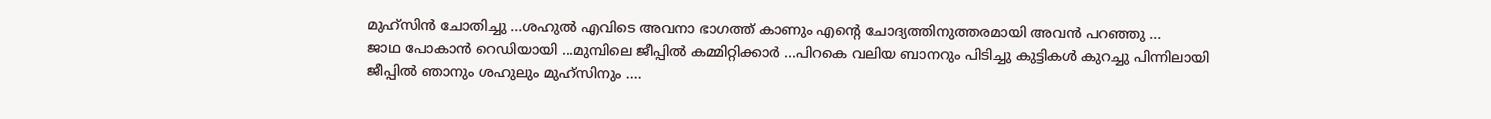മുഹ്സിന്‍ ചോതിച്ചു ...ശഹുല്‍ എവിടെ അവനാ ഭാഗത്ത്‌ കാണും എന്റെ ചോദ്യത്തിനുത്തരമായി അവന്‍ പറഞ്ഞു ...
ജാഥ പോകാന്‍ റെഡിയായി ...മുമ്പിലെ ജീപ്പില്‍ കമ്മിറ്റിക്കാര്‍ ...പിറകെ വലിയ ബാനറും പിടിച്ചു കുട്ടികള്‍ കുറച്ചു പിന്നിലായി ജീപ്പില്‍ ഞാനും ശഹുലും മുഹ്സിനും ....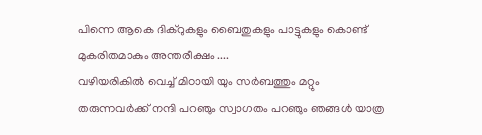പിന്നെ ആകെ ദിക്റുകളും ബൈതുകളും പാട്ടുകളും കൊണ്ട് മുകരിതമാകും അന്തരീക്ഷം ....
വഴിയരികില്‍ വെച്ച് മിഠായി യും സര്‍ബത്തും മറ്റും തരുന്നവര്‍ക്ക് നന്ദി പറഞും സ്വാഗതം പറഞും ഞങ്ങള്‍ യാത്ര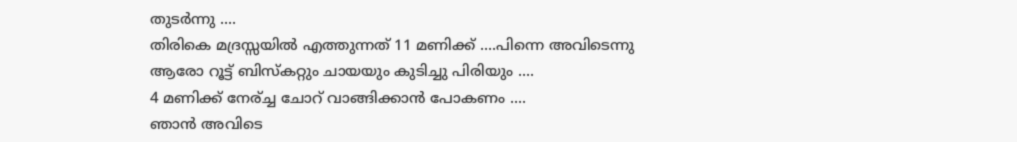തുടര്‍ന്നു ....
തിരികെ മദ്രസ്സയില്‍ എത്തുന്നത്‌ 11 മണിക്ക് ....പിന്നെ അവിടെന്നു ആരോ റൂട്ട് ബിസ്കറ്റും ചായയും കുടിച്ചു പിരിയും ....
4 മണിക്ക് നേര്ച്ച ചോറ് വാങ്ങിക്കാന്‍ പോകണം ....
ഞാന്‍ അവിടെ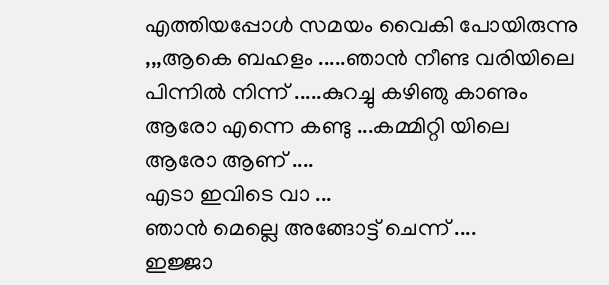എത്തിയപ്പോള്‍ സമയം വൈകി പോയിരുന്നു ,,,ആകെ ബഹളം .....ഞാന്‍ നീണ്ട വരിയിലെ പിന്നില്‍ നിന്ന് .....കുറച്ചു കഴിഞു കാണും ആരോ എന്നെ കണ്ടു ...കമ്മിറ്റി യിലെ ആരോ ആണ് ....
എടാ ഇവിടെ വാ ...
ഞാന്‍ മെല്ലെ അങ്ങോട്ട്‌ ചെന്ന് ....
ഇജ്ജാ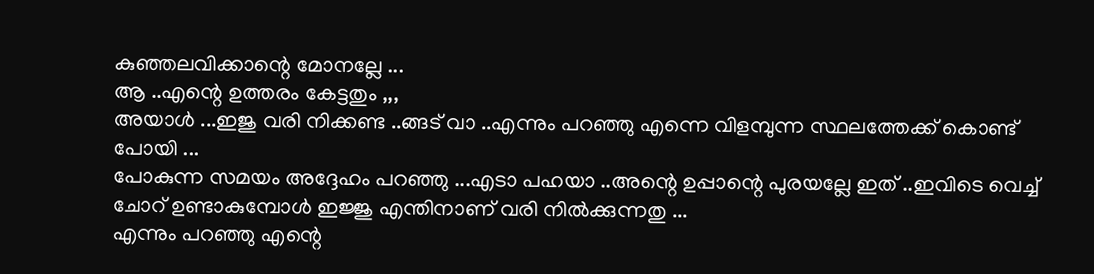കുഞ്ഞലവിക്കാന്റെ മോനല്ലേ ...
ആ ..എന്റെ ഉത്തരം കേട്ടതും ,,,
അയാള്‍ ...ഇജു വരി നിക്കണ്ട ..ങ്ങട് വാ ..എന്നും പറഞ്ഞു എന്നെ വിളമ്പുന്ന സ്ഥലത്തേക്ക് കൊണ്ട് പോയി ...
പോകുന്ന സമയം അദ്ദേഹം പറഞ്ഞു ...എടാ പഹയാ ..അന്റെ ഉപ്പാന്റെ പുരയല്ലേ ഇത് ..ഇവിടെ വെച്ച് ചോറ് ഉണ്ടാകുമ്പോള്‍ ഇജ്ജു എന്തിനാണ് വരി നില്‍ക്കുന്നതു ...
എന്നും പറഞ്ഞു എന്റെ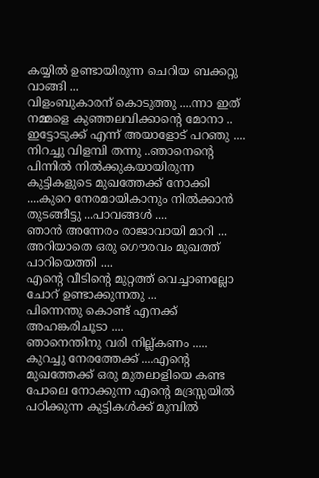കയ്യില്‍ ഉണ്ടായിരുന്ന ചെറിയ ബക്കറ്റു വാങ്ങി ...
വിളംബുകാരന് കൊടുത്തു ....ന്നാ ഇത് നമ്മളെ കുഞ്ഞലവിക്കാന്റെ മോനാ ..
ഇട്ടോടുക്ക് എന്ന് അയാളോട് പറഞു ....
നിറച്ചു വിളമ്പി തന്നു ..ഞാനെന്റെ പിന്നില്‍ നില്‍ക്കുകയായിരുന്ന കുട്ടികളുടെ മുഖത്തേക്ക് നോക്കി ....കുറെ നേരമായികാനും നില്‍ക്കാന്‍ തുടങ്ങീട്ടു ...പാവങ്ങള്‍ ....
ഞാന്‍ അന്നേരം രാജാവായി മാറി ...
അറിയാതെ ഒരു ഗൌരവം മുഖത്ത് പാറിയെത്തി ....
എന്റെ വീടിന്റെ മുറ്റത്ത്‌ വെച്ചാണല്ലോ ചോറ് ഉണ്ടാക്കുന്നതു ...
പിന്നെന്തു കൊണ്ട് എനക്ക് അഹങ്കരിചൂടാ ....
ഞാനെന്തിനു വരി നില്ല്കണം .....
കുറച്ചു നേരത്തേക്ക് ....എന്റെ മുഖത്തേക്ക് ഒരു മുതലാളിയെ കണ്ട പോലെ നോക്കുന്ന എന്റെ മദ്രസ്സയില്‍ പഠിക്കുന്ന കുട്ടികള്‍ക്ക് മുമ്പില്‍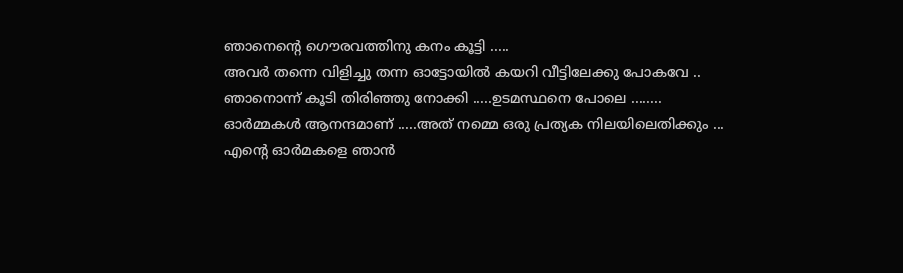ഞാനെന്റെ ഗൌരവത്തിനു കനം കൂട്ടി .....
അവര്‍ തന്നെ വിളിച്ചു തന്ന ഓട്ടോയില്‍ കയറി വീട്ടിലേക്കു പോകവേ ..
ഞാനൊന്ന് കൂടി തിരിഞ്ഞു നോക്കി .....ഉടമസ്ഥനെ പോലെ ........
ഓര്‍മ്മകള്‍ ആനന്ദമാണ് .....അത് നമ്മെ ഒരു പ്രത്യക നിലയിലെതിക്കും ...
എന്റെ ഓര്‍മകളെ ഞാന്‍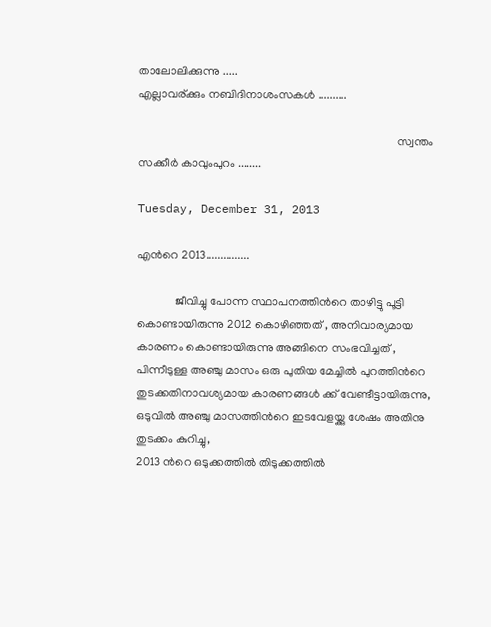താലോലിക്കുന്നു .....
എല്ലാവര്ക്കും നബിദിനാശംസകള്‍ ..........

                                                                                        സ്വന്തം സക്കീര്‍ കാവുംപുറം ........

Tuesday, December 31, 2013

എന്‍റെ 2013...............

             ജീവിച്ചു പോന്ന സ്ഥാപനത്തിന്‍റെ താഴിട്ടു പൂട്ടി കൊണ്ടായിരുന്നു 2012 കൊഴിഞ്ഞത് , അനിവാര്യമായ കാരണം കൊണ്ടായിരുന്നു അങ്ങിനെ സംഭവിച്ചത് , പിന്നീടുള്ള അഞ്ചു മാസം ഒരു പുതിയ മേച്ചില്‍ പുറത്തിന്‍റെ തുടക്കതിനാവശ്യമായ കാരണങ്ങള്‍ ക്ക് വേണ്ടീട്ടായിരുന്നു, ഒടുവില്‍ അഞ്ചു മാസത്തിന്‍റെ ഇടവേളയ്ക്കു ശേഷം അതിനു തുടക്കം കുറിച്ചു,
2013 ന്‍റെ ഒടുക്കത്തില്‍ തിടുക്കത്തില്‍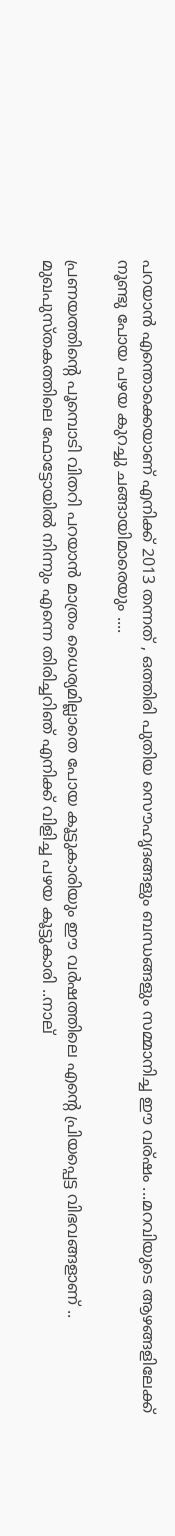പറയാന്‍ എന്തൊക്കെയാണ് എനിക്ക് 2013 തന്നത് , ഒത്തിരി പുതിയ സൌഹൃദങ്ങളും ബന്ധങ്ങളും സമ്മാനിച്ച ഈ വര്ഷം ...മറവിയുടെ ആഴങ്ങളിലേക്ക് നൂണ്ടു പോയ പഴയ കുറച്ചു ചങ്ങായിമാരെയും ....

പ്രണയത്തിന്‍റെ പൂമ്പൊടി വിതറി പറയാന്‍ മാത്രം ധൈര്യമില്ലാതെ പോയ കൂട്ടുകാരിയും ഈ വര്‍ഷത്തിലെ എന്‍റെ പ്രിയപ്പെട്ട വിഭവങ്ങളാണ് .. മുഖപുസ്തകത്തിലെ ഫോട്ടോയില്‍ നിന്നും എന്നെ തിരിച്ചറിഞ് എനിക്ക് വിളിച്ച പഴയ കൂട്ടുകാരി ..നാല്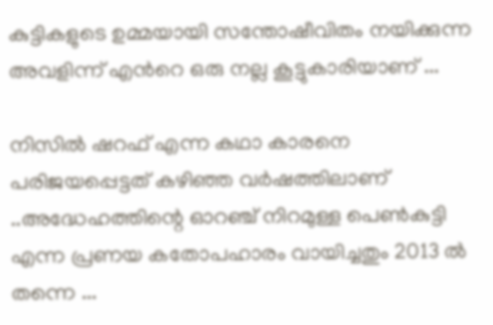കുട്ടികളുടെ ഉമ്മയായി സന്തോഷീവിതം നയിക്കുന്ന അവളിന്ന് എന്‍റെ ഒരു നല്ല കൂട്ടുകാരിയാണ്‌ ...

നിസില്‍ ഷറഫ് എന്ന കഥാ കാരനെ പരിജയപ്പെട്ടത്‌ കഴിഞ്ഞ വര്‍ഷത്തിലാണ് ..അദ്ധേഹത്തിന്റെ ഓറഞ്ച് നിറമുള്ള പെണ്‍കുട്ടി എന്ന പ്രണയ കതോപഹാരം വായിച്ചതും 2013 ല്‍ തന്നെ ...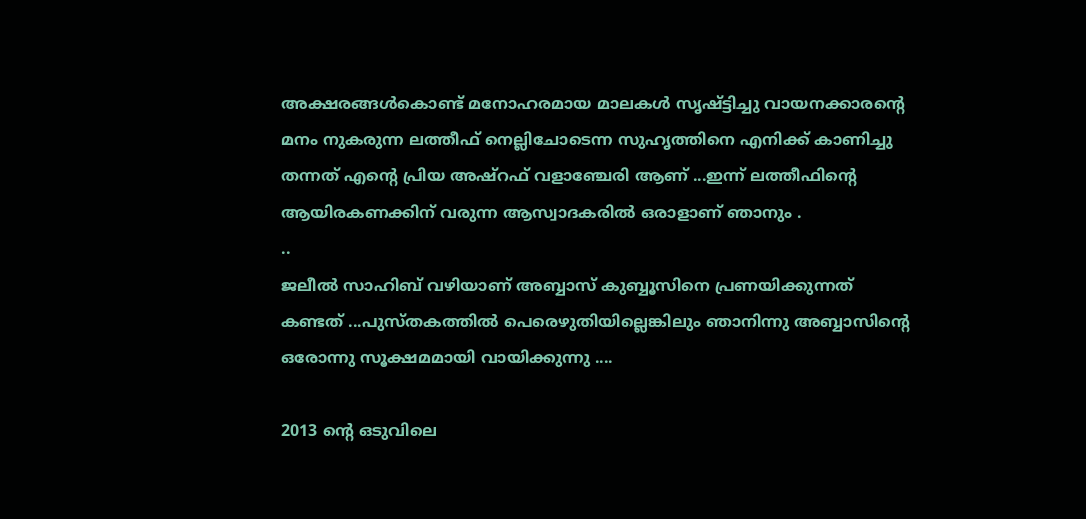അക്ഷരങ്ങള്‍കൊണ്ട് മനോഹരമായ മാലകള്‍ സൃഷ്ട്ടിച്ചു വായനക്കാരന്‍റെ മനം നുകരുന്ന ലത്തീഫ് നെല്ലിചോടെന്ന സുഹൃത്തിനെ എനിക്ക് കാണിച്ചു തന്നത് എന്‍റെ പ്രിയ അഷ്‌റഫ്‌ വളാഞ്ചേരി ആണ് ...ഇന്ന് ലത്തീഫിന്റെ ആയിരകണക്കിന് വരുന്ന ആസ്വാദകരില്‍ ഒരാളാണ് ഞാനും .
..
ജലീല്‍ സാഹിബ് വഴിയാണ് അബ്ബാസ് കുബ്ബൂസിനെ പ്രണയിക്കുന്നത്‌ കണ്ടത് ...പുസ്തകത്തില്‍ പെരെഴുതിയില്ലെങ്കിലും ഞാനിന്നു അബ്ബാസിന്റെ ഒരോന്നു സൂക്ഷമമായി വായിക്കുന്നു ....

2013 ന്‍റെ ഒടുവിലെ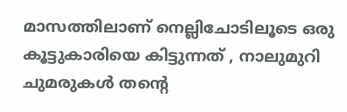മാസത്തിലാണ് നെല്ലിചോടിലൂടെ ഒരു കൂട്ടുകാരിയെ കിട്ടുന്നത് , നാലുമുറി ചുമരുകള്‍ തന്റെ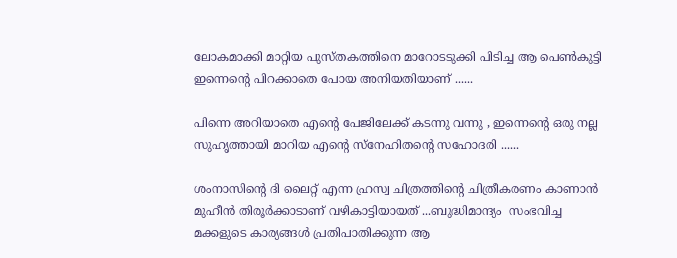ലോകമാക്കി മാറ്റിയ പുസ്തകത്തിനെ മാറോടടുക്കി പിടിച്ച ആ പെണ്‍കുട്ടി ഇന്നെന്റെ പിറക്കാതെ പോയ അനിയതിയാണ് ......

പിന്നെ അറിയാതെ എന്‍റെ പേജിലേക്ക് കടന്നു വന്നു , ഇന്നെന്റെ ഒരു നല്ല സുഹൃത്തായി മാറിയ എന്‍റെ സ്നേഹിതന്റെ സഹോദരി ......

ശംനാസിന്റെ ദി ലൈറ്റ് എന്ന ഹ്രസ്വ ചിത്രത്തിന്റെ ചിത്രീകരണം കാണാന്‍ മുഹീന്‍ തിരൂര്‍ക്കാടാണ് വഴികാട്ടിയായത് ...ബുദ്ധിമാന്ദ്യം  സംഭവിച്ച മക്കളുടെ കാര്യങ്ങള്‍ പ്രതിപാതിക്കുന്ന ആ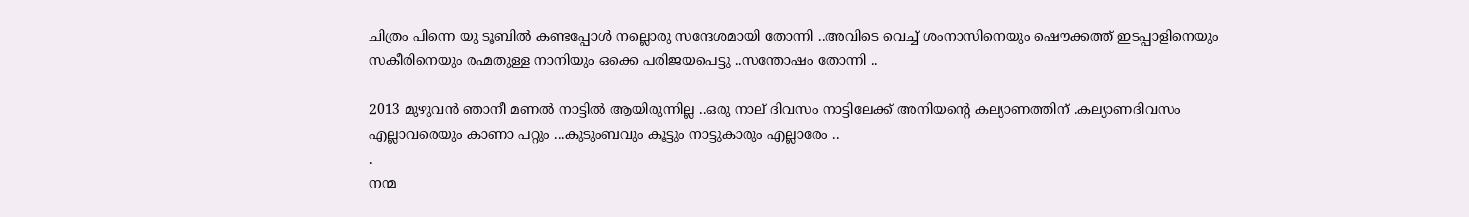ചിത്രം പിന്നെ യു ടൂബില്‍ കണ്ടപ്പോള്‍ നല്ലൊരു സന്ദേശമായി തോന്നി ..അവിടെ വെച്ച് ശംനാസിനെയും ഷൌക്കത്ത് ഇടപ്പാളിനെയും സകീരിനെയും രഹ്മതുള്ള നാനിയും ഒക്കെ പരിജയപെട്ടു ..സന്തോഷം തോന്നി ..

2013 മുഴുവന്‍ ഞാനീ മണല്‍ നാട്ടില്‍ ആയിരുന്നില്ല ..ഒരു നാല് ദിവസം നാട്ടിലേക്ക് അനിയന്റെ കല്യാണത്തിന് .കല്യാണദിവസം എല്ലാവരെയും കാണാ പറ്റും ...കുടുംബവും കൂട്ടും നാട്ടുകാരും എല്ലാരേം ..
.
നന്മ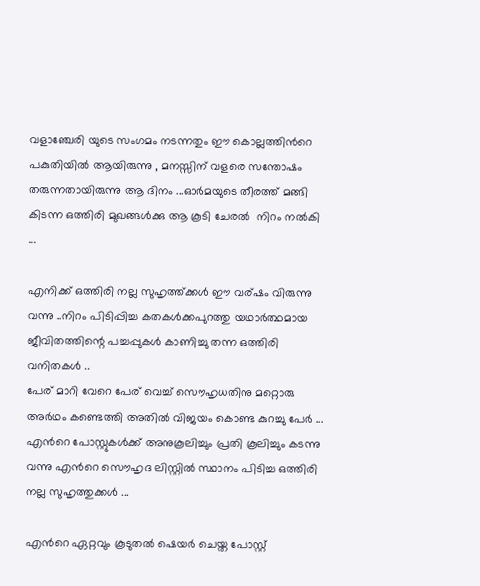വളാഞ്ചേരി യുടെ സംഗമം നടന്നതും ഈ കൊല്ലത്തിന്‍റെ പകുതിയില്‍ ആയിരുന്നു , മനസ്സിന് വളരെ സന്തോഷം തരുന്നതായിരുന്നു ആ ദിനം ...ഓര്‍മയുടെ തീരത്ത് മങ്ങി കിടന്ന ഒത്തിരി മുഖങ്ങള്‍ക്കു ആ കൂടി ചേരല്‍  നിറം നല്‍കി ...

എനിക്ക് ഒത്തിരി നല്ല സുഹൃത്ത്ക്കള്‍ ഈ വര്ഷം വിരുന്നു വന്നു ..നിറം പിടിപ്പിച്ച കതകള്‍ക്കപുറത്തു യഥാര്‍ത്ഥമായ ജീവിതത്തിന്റെ പച്ചപ്പുകള്‍ കാണിച്ചു തന്ന ഒത്തിരി വനിതകള്‍ ..
പേര് മാറി വേറെ പേര് വെച്ച് സൌഹൃധതിനു മറ്റൊരു അര്‍ഥം കണ്ടെത്തി അതില്‍ വിജയം കൊണ്ട കുറച്ചു പേര്‍ ...
എന്‍റെ പോസ്റ്റുകള്‍ക്ക് അനുകൂലിച്ചും പ്രതി കൂലിച്ചും കടന്നു വന്നു എന്‍റെ സൌഹൃദ ലിസ്റ്റില്‍ സ്ഥാനം പിടിച്ച ഒത്തിരി നല്ല സുഹൃത്തുക്കള്‍ ...

എന്‍റെ ഏറ്റവും കൂടുതല്‍ ഷെയര്‍ ചെയ്ത പോസ്റ്റ്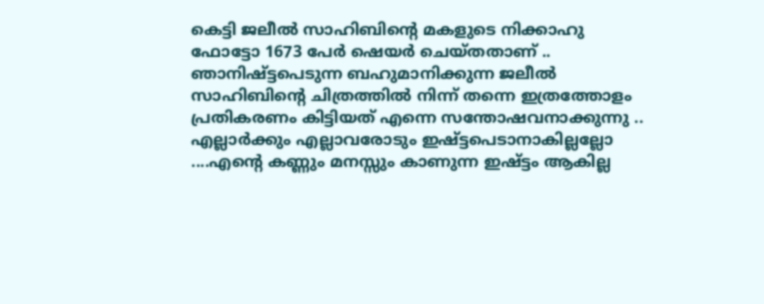കെട്ടി ജലീല്‍ സാഹിബിന്റെ മകളുടെ നിക്കാഹു ഫോട്ടോ 1673 പേര്‍ ഷെയര്‍ ചെയ്തതാണ് ..
ഞാനിഷ്ട്ടപെടുന്ന ബഹുമാനിക്കുന്ന ജലീല്‍ സാഹിബിന്‍റെ ചിത്രത്തില്‍ നിന്ന് തന്നെ ഇത്രത്തോളം പ്രതികരണം കിട്ടിയത് എന്നെ സന്തോഷവനാക്കുന്നു ..
എല്ലാര്‍ക്കും എല്ലാവരോടും ഇഷ്ട്ടപെടാനാകില്ലല്ലോ ....എന്‍റെ കണ്ണും മനസ്സും കാണുന്ന ഇഷ്ട്ടം ആകില്ല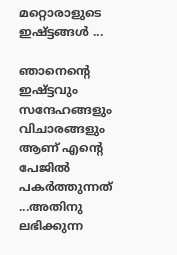മറ്റൊരാളുടെ ഇഷ്ട്ടങ്ങള്‍ ...

ഞാനെന്‍റെ ഇഷ്ട്ടവും സന്ദേഹങ്ങളും വിചാരങ്ങളും ആണ് എന്‍റെ പേജില്‍ പകര്‍ത്തുന്നത് ...അതിനു ലഭിക്കുന്ന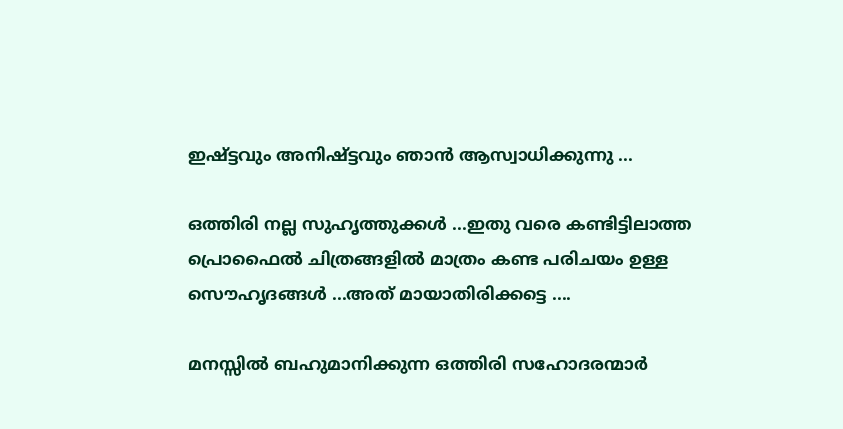ഇഷ്ട്ടവും അനിഷ്ട്ടവും ഞാന്‍ ആസ്വാധിക്കുന്നു ...

ഒത്തിരി നല്ല സുഹൃത്തുക്കള്‍ ...ഇതു വരെ കണ്ടിട്ടിലാത്ത പ്രൊഫൈല്‍ ചിത്രങ്ങളില്‍ മാത്രം കണ്ട പരിചയം ഉള്ള  സൌഹൃദങ്ങള്‍ ...അത് മായാതിരിക്കട്ടെ ....

മനസ്സില്‍ ബഹുമാനിക്കുന്ന ഒത്തിരി സഹോദരന്മാര്‍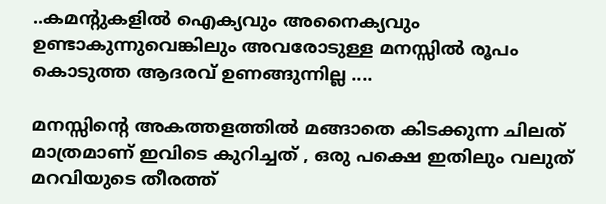..കമന്റുകളില്‍ ഐക്യവും അനൈക്യവും ഉണ്ടാകുന്നുവെങ്കിലും അവരോടുള്ള മനസ്സില്‍ രൂപം കൊടുത്ത ആദരവ് ഉണങ്ങുന്നില്ല ....

മനസ്സിന്‍റെ അകത്തളത്തില്‍ മങ്ങാതെ കിടക്കുന്ന ചിലത് മാത്രമാണ് ഇവിടെ കുറിച്ചത് , ഒരു പക്ഷെ ഇതിലും വലുത് മറവിയുടെ തീരത്ത്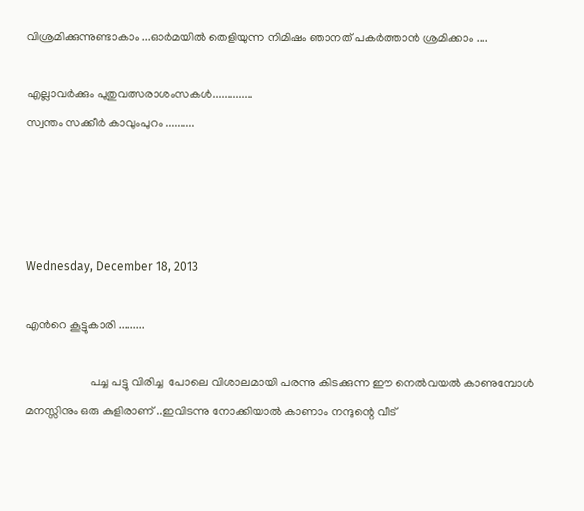വിശ്രമിക്കുന്നുണ്ടാകാം ...ഓര്‍മയില്‍ തെളിയുന്ന നിമിഷം ഞാനത് പകര്‍ത്താന്‍ ശ്രമിക്കാം ....

എല്ലാവര്‍ക്കും പുതുവത്സരാശംസകള്‍..............
സ്വന്തം സക്കീര്‍ കാവുംപുറം ..........




Wednesday, December 18, 2013

എന്‍റെ കൂട്ടുകാരി .........

                      പച്ച പട്ടു വിരിച്ച  പോലെ വിശാലമായി പരന്നു കിടക്കുന്ന ഈ നെല്‍വയല്‍ കാണുമ്പോള്‍ മനസ്സിനും ഒരു കുളിരാണ് ..ഇവിടന്നു നോക്കിയാല്‍ കാണാം നന്ദുന്റെ വീട്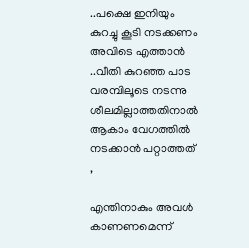..പക്ഷെ ഇനിയും കുറച്ചു കൂടി നടക്കണം അവിടെ എത്താന്‍ ..വീതി കുറഞ്ഞ പാട വരമ്പിലൂടെ നടന്നു ശീലമില്ലാത്തതിനാല്‍ ആകാം വേഗത്തില്‍ നടക്കാന്‍ പറ്റാത്തത് ,

എന്തിനാകും അവള്‍ കാണണമെന്ന്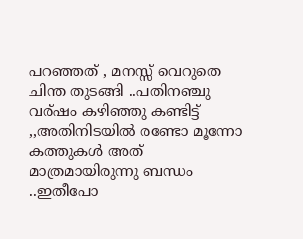പറഞ്ഞത് , മനസ്സ് വെറുതെ ചിന്ത തുടങ്ങി ..പതിനഞ്ചു വര്ഷം കഴിഞ്ഞു കണ്ടിട്ട് ,,അതിനിടയില്‍ രണ്ടോ മൂന്നോ കത്തുകള്‍ അത് മാത്രമായിരുന്നു ബന്ധം ..ഇതീപോ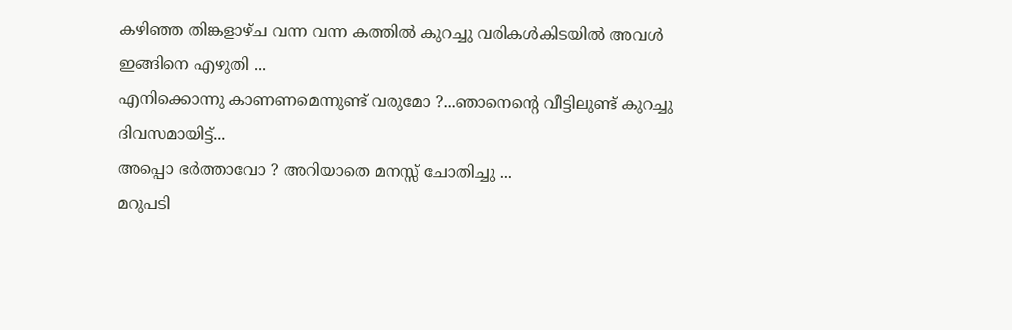കഴിഞ്ഞ തിങ്കളാഴ്ച വന്ന വന്ന കത്തില്‍ കുറച്ചു വരികള്‍കിടയില്‍ അവള്‍ ഇങ്ങിനെ എഴുതി ...
എനിക്കൊന്നു കാണണമെന്നുണ്ട് വരുമോ ?...ഞാനെന്‍റെ വീട്ടിലുണ്ട് കുറച്ചു ദിവസമായിട്ട്...
അപ്പൊ ഭര്‍ത്താവോ ? അറിയാതെ മനസ്സ് ചോതിച്ചു ...
മറുപടി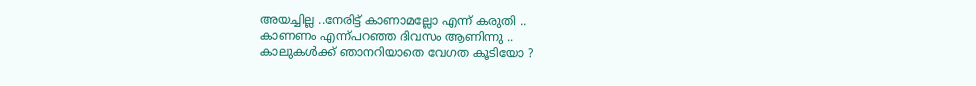അയച്ചില്ല ..നേരിട്ട് കാണാമല്ലോ എന്ന് കരുതി ..
കാണണം എന്ന്പറഞ്ഞ ദിവസം ആണിന്നു ..
കാലുകള്‍ക്ക് ഞാനറിയാതെ വേഗത കൂടിയോ ?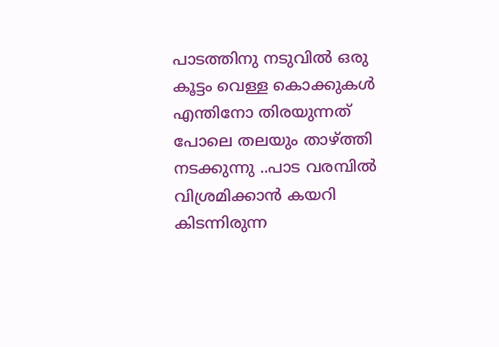പാടത്തിനു നടുവില്‍ ഒരു കൂട്ടം വെള്ള കൊക്കുകള്‍ എന്തിനോ തിരയുന്നത് പോലെ തലയും താഴ്ത്തി നടക്കുന്നു ..പാട വരമ്പില്‍ വിശ്രമിക്കാന്‍ കയറി കിടന്നിരുന്ന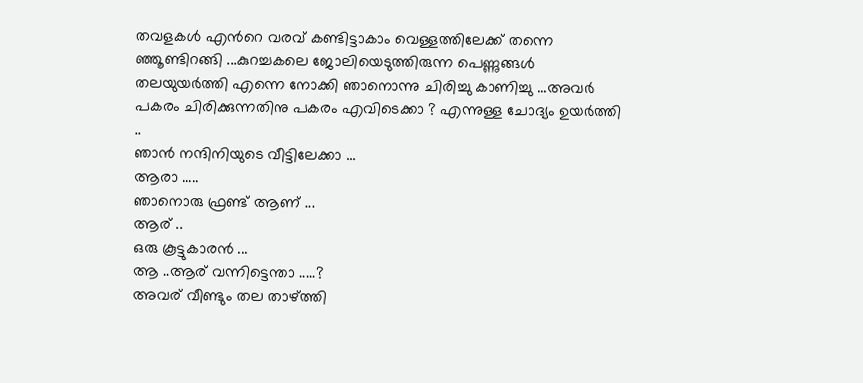തവളകള്‍ എന്‍റെ വരവ് കണ്ടിട്ടാകാം വെള്ളത്തിലേക്ക്‌ തന്നെ ഞ്ഞൂണ്ടിറങ്ങി ...കുറച്ചകലെ ജോലിയെടുത്തിരുന്ന പെണ്ണുങ്ങള്‍ തലയുയര്‍ത്തി എന്നെ നോക്കി ഞാനൊന്നു ചിരിച്ചു കാണിച്ചു ...അവര്‍ പകരം ചിരിക്കുന്നതിനു പകരം എവിടെക്കാ ? എന്നുള്ള ചോദ്യം ഉയര്‍ത്തി ..
ഞാന്‍ നന്ദിനിയുടെ വീട്ടിലേക്കാ ...
ആരാ .....
ഞാനൊരു ഫ്രണ്ട് ആണ് ...
ആര് ..
ഒരു കൂട്ടുകാരന്‍ ...
ആ ..ആര് വന്നിട്ടെന്താ .....?
അവര് വീണ്ടും തല താഴ്ത്തി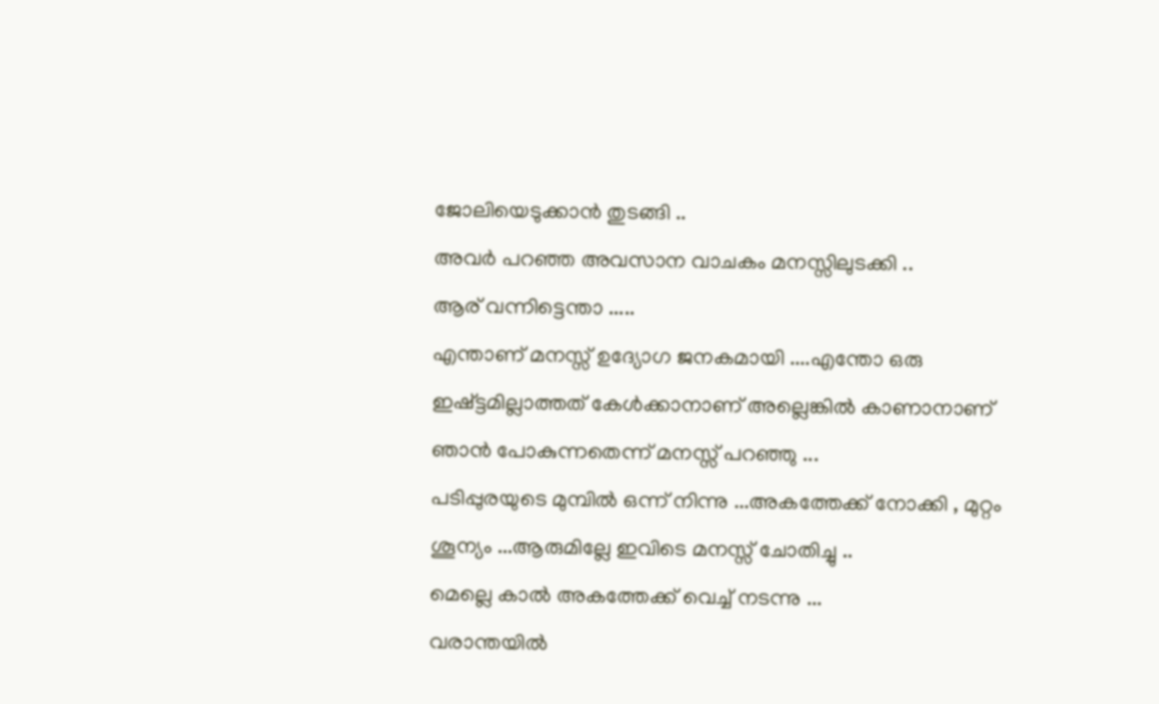ജോലിയെടുക്കാന്‍ തുടങ്ങി ..
അവര്‍ പറഞ്ഞ അവസാന വാചകം മനസ്സിലുടക്കി ..
ആര് വന്നിട്ടെന്താ .....
എന്താണ് മനസ്സ് ഉദ്യോഗ ജനകമായി ....എന്തോ ഒരു ഇഷ്ട്ടമില്ലാത്തത് കേള്‍ക്കാനാണ്‌ അല്ലെങ്കില്‍ കാണാനാണ് ഞാന്‍ പോകുന്നതെന്ന് മനസ്സ് പറഞ്ഞു ...
പടിപ്പുരയുടെ മുമ്പില്‍ ഒന്ന് നിന്നു ...അകത്തേക്ക് നോക്കി , മുറ്റം ശൂന്യം ...ആരുമില്ലേ ഇവിടെ മനസ്സ് ചോതിച്ചു ..
മെല്ലെ കാല്‍ അകത്തേക്ക് വെച്ച് നടന്നു ...
വരാന്തയില്‍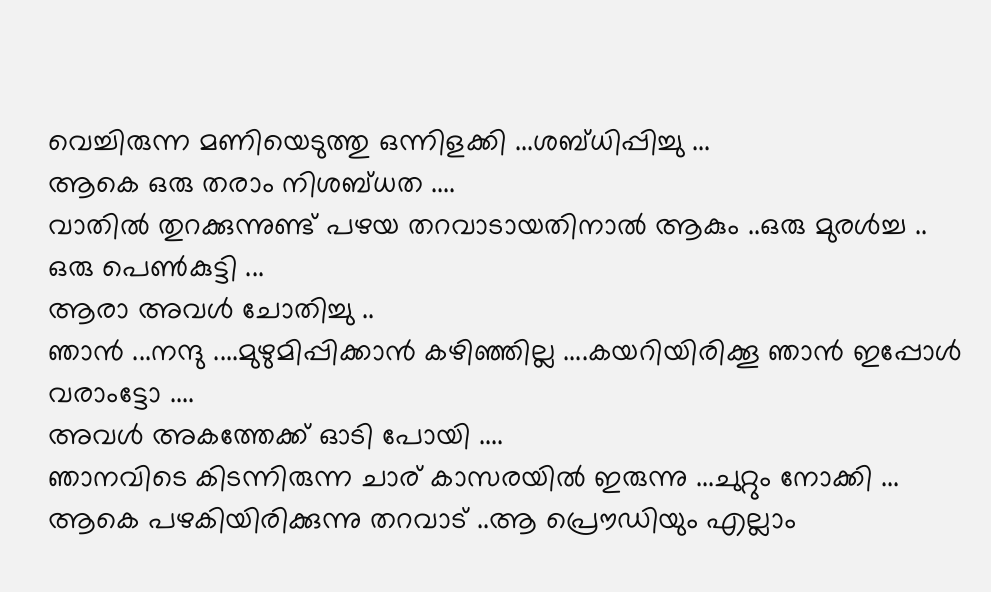വെച്ചിരുന്ന മണിയെടുത്തു ഒന്നിളക്കി ...ശബ്ധിപ്പിച്ചു ...
ആകെ ഒരു തരാം നിശബ്ധത ....
വാതില്‍ തുറക്കുന്നുണ്ട് പഴയ തറവാടായതിനാല്‍ ആകും ..ഒരു മുരള്‍ച്ച ..
ഒരു പെണ്‍കുട്ടി ...
ആരാ അവള്‍ ചോതിച്ചു ..
ഞാന്‍ ...നന്ദു ....മുഴുമിപ്പിക്കാന്‍ കഴിഞ്ഞില്ല ....കയറിയിരിക്കൂ ഞാന്‍ ഇപ്പോള്‍ വരാംട്ടോ ....
അവള്‍ അകത്തേക്ക് ഓടി പോയി ....
ഞാനവിടെ കിടന്നിരുന്ന ചാര് കാസരയില്‍ ഇരുന്നു ...ചുറ്റും നോക്കി ...
ആകെ പഴകിയിരിക്കുന്നു തറവാട് ..ആ പ്രൌഡിയും എല്ലാം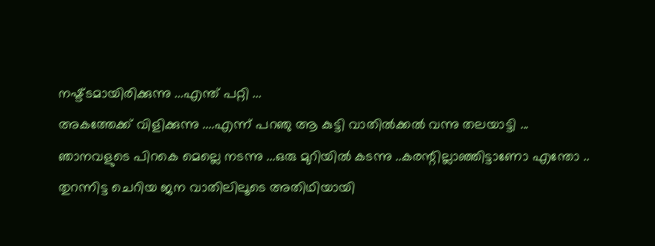നഷ്ട്ടമായിരിക്കുന്നു ...എന്ത് പറ്റി ...
അകത്തേക്ക് വിളിക്കുന്നു ....എന്ന് പറഞു ആ കുട്ടി വാതില്‍ക്കല്‍ വന്നു തലയാട്ടി ...
ഞാനവളുടെ പിറകെ മെല്ലെ നടന്നു ...ഒരു മുറിയില്‍ കടന്നു ..കരന്റില്ലാഞ്ഞിട്ടാണോ എന്തോ ..
തുറന്നിട്ട ചെറിയ ജന വാതിലിലൂടെ അതിഥിയായി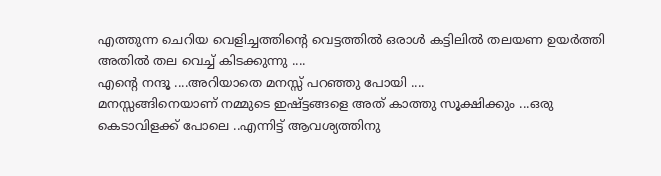എത്തുന്ന ചെറിയ വെളിച്ചത്തിന്റെ വെട്ടത്തില്‍ ഒരാള്‍ കട്ടിലില്‍ തലയണ ഉയര്‍ത്തി അതില്‍ തല വെച്ച് കിടക്കുന്നു ....
എന്‍റെ നന്ദൂ ....അറിയാതെ മനസ്സ് പറഞ്ഞു പോയി ....
മനസ്സങ്ങിനെയാണ് നമ്മുടെ ഇഷ്ട്ടങ്ങളെ അത് കാത്തു സൂക്ഷിക്കും ...ഒരു കെടാവിളക്ക് പോലെ ..എന്നിട്ട് ആവശ്യത്തിനു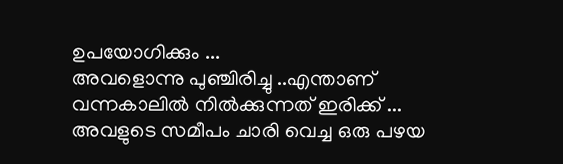ഉപയോഗിക്കും ...
അവളൊന്നു പുഞ്ചിരിച്ചു ..എന്താണ് വന്നകാലില്‍ നില്‍ക്കുന്നത് ഇരിക്ക് ...
അവളുടെ സമീപം ചാരി വെച്ച ഒരു പഴയ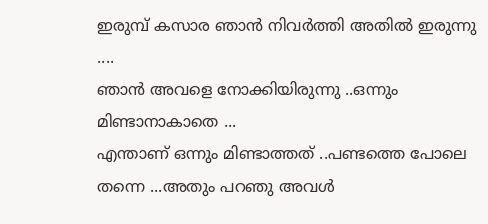ഇരുമ്പ് കസാര ഞാന്‍ നിവര്‍ത്തി അതില്‍ ഇരുന്നു ....
ഞാന്‍ അവളെ നോക്കിയിരുന്നു ..ഒന്നും മിണ്ടാനാകാതെ ...
എന്താണ് ഒന്നും മിണ്ടാത്തത് ..പണ്ടത്തെ പോലെ തന്നെ ...അതും പറഞു അവള്‍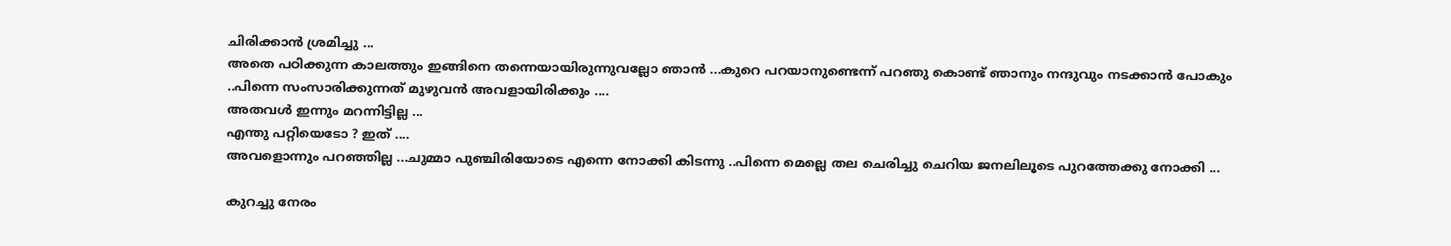ചിരിക്കാന്‍ ശ്രമിച്ചു ...
അതെ പഠിക്കുന്ന കാലത്തും ഇങ്ങിനെ തന്നെയായിരുന്നുവല്ലോ ഞാന്‍ ...കുറെ പറയാനുണ്ടെന്ന് പറഞു കൊണ്ട് ഞാനും നന്ദുവും നടക്കാന്‍ പോകും ..പിന്നെ സംസാരിക്കുന്നത് മുഴുവന്‍ അവളായിരിക്കും ....
അതവള്‍ ഇന്നും മറന്നിട്ടില്ല ...
എന്തു പറ്റിയെടോ ? ഇത് ....
അവളൊന്നും പറഞ്ഞില്ല ...ചുമ്മാ പുഞ്ചിരിയോടെ എന്നെ നോക്കി കിടന്നു ..പിന്നെ മെല്ലെ തല ചെരിച്ചു ചെറിയ ജനലിലൂടെ പുറത്തേക്കു നോക്കി ...

കുറച്ചു നേരം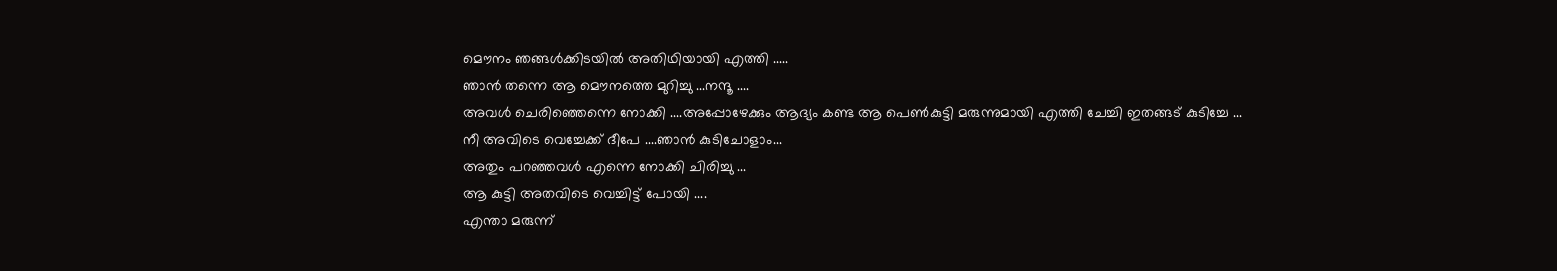മൌനം ഞങ്ങള്‍ക്കിടയില്‍ അതിഥിയായി എത്തി .....
ഞാന്‍ തന്നെ ആ മൌനത്തെ മുറിച്ചു ...നന്ദൂ ....
അവള്‍ ചെരിഞ്ഞെന്നെ നോക്കി ....അപ്പോഴേക്കും ആദ്യം കണ്ട ആ പെണ്‍കുട്ടി മരുന്നുമായി എത്തി ചേച്ചി ഇതങ്ങട് കുടിച്ചേ ...
നീ അവിടെ വെച്ചേക്ക് ദീപേ ....ഞാന്‍ കുടിചോളാം...
അതും പറഞ്ഞവള്‍ എന്നെ നോക്കി ചിരിച്ചു ...
ആ കുട്ടി അതവിടെ വെച്ചിട്ട് പോയി ....
എന്താ മരുന്ന്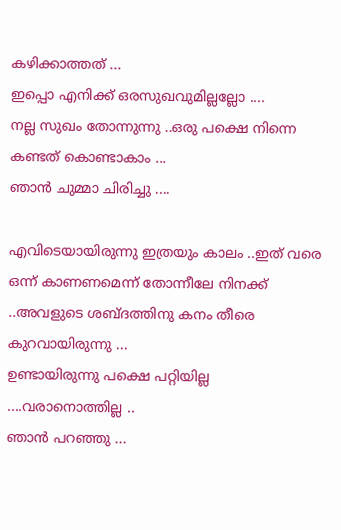കഴിക്കാത്തത് ...
ഇപ്പൊ എനിക്ക് ഒരസുഖവുമില്ലല്ലോ ....
നല്ല സുഖം തോന്നുന്നു ..ഒരു പക്ഷെ നിന്നെ കണ്ടത് കൊണ്ടാകാം ...
ഞാന്‍ ചുമ്മാ ചിരിച്ചു ....

എവിടെയായിരുന്നു ഇത്രയും കാലം ..ഇത് വരെ ഒന്ന് കാണണമെന്ന് തോന്നീലേ നിനക്ക് ..അവളുടെ ശബ്ദത്തിനു കനം തീരെ കുറവായിരുന്നു ...
ഉണ്ടായിരുന്നു പക്ഷെ പറ്റിയില്ല ....വരാനൊത്തില്ല ..
ഞാന്‍ പറഞ്ഞു ...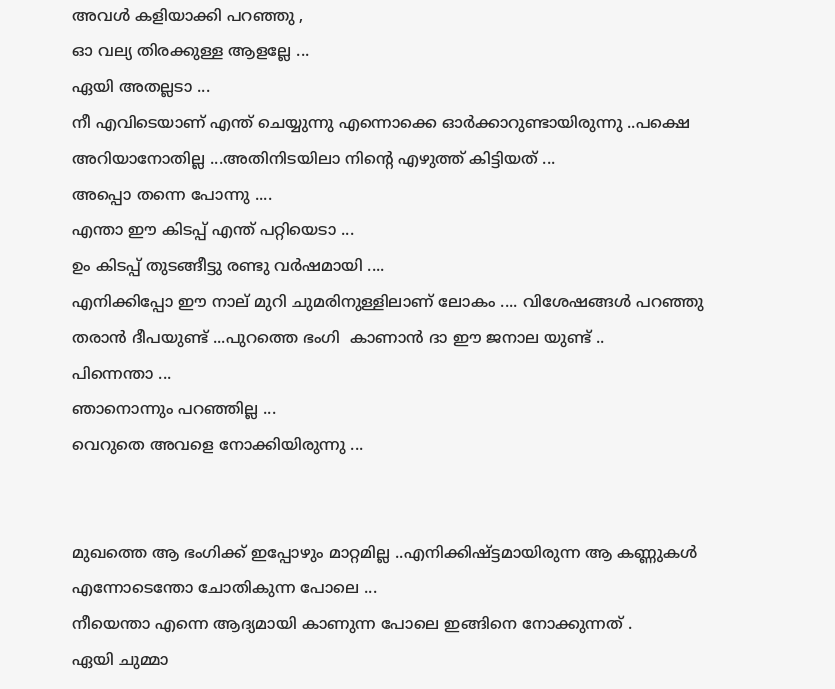അവള്‍ കളിയാക്കി പറഞ്ഞു ,
ഓ വല്യ തിരക്കുള്ള ആളല്ലേ ...
ഏയി അതല്ലടാ ...
നീ എവിടെയാണ് എന്ത് ചെയ്യുന്നു എന്നൊക്കെ ഓര്‍ക്കാറുണ്ടായിരുന്നു ..പക്ഷെ അറിയാനോതില്ല ...അതിനിടയിലാ നിന്‍റെ എഴുത്ത് കിട്ടിയത് ...
അപ്പൊ തന്നെ പോന്നു ....
എന്താ ഈ കിടപ്പ് എന്ത് പറ്റിയെടാ ...
ഉം കിടപ്പ് തുടങ്ങീട്ടു രണ്ടു വര്‍ഷമായി ....
എനിക്കിപ്പോ ഈ നാല് മുറി ചുമരിനുള്ളിലാണ് ലോകം .... വിശേഷങ്ങള്‍ പറഞ്ഞു തരാന്‍ ദീപയുണ്ട് ...പുറത്തെ ഭംഗി  കാണാന്‍ ദാ ഈ ജനാല യുണ്ട് ..
പിന്നെന്താ ...
ഞാനൊന്നും പറഞ്ഞില്ല ...
വെറുതെ അവളെ നോക്കിയിരുന്നു ...


മുഖത്തെ ആ ഭംഗിക്ക് ഇപ്പോഴും മാറ്റമില്ല ..എനിക്കിഷ്ട്ടമായിരുന്ന ആ കണ്ണുകള്‍ എന്നോടെന്തോ ചോതികുന്ന പോലെ ...
നീയെന്താ എന്നെ ആദ്യമായി കാണുന്ന പോലെ ഇങ്ങിനെ നോക്കുന്നത് .
ഏയി ചുമ്മാ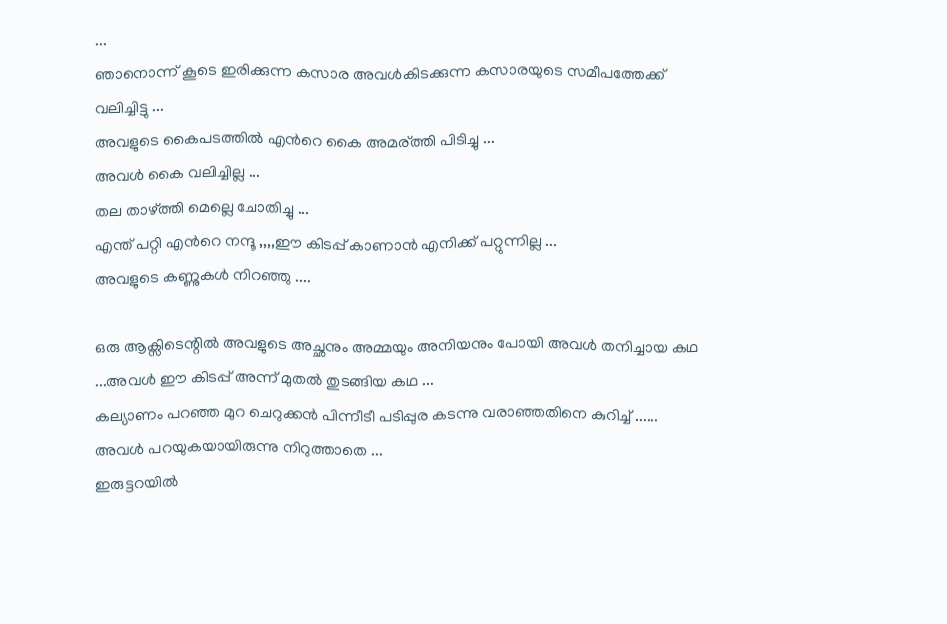...
ഞാനൊന്ന് കൂടെ ഇരിക്കുന്ന കസാര അവള്‍കിടക്കുന്ന കസാരയുടെ സമീപത്തേക്ക് വലിച്ചിട്ടു ...
അവളുടെ കൈപടത്തില്‍ എന്‍റെ കൈ അമര്ത്തി പിടിച്ചു ...
അവള്‍ കൈ വലിച്ചില്ല ...
തല താഴ്ത്തി മെല്ലെ ചോതിച്ചു ...
എന്ത് പറ്റി എന്‍റെ നന്ദൂ ,,,,ഈ കിടപ്പ് കാണാന്‍ എനിക്ക് പറ്റുന്നില്ല ...
അവളുടെ കണ്ണുകള്‍ നിറഞ്ഞു ....

ഒരു ആക്സിടെന്റില്‍ അവളുടെ അച്ഛനും അമ്മയും അനിയനും പോയി അവള്‍ തനിച്ചായ കഥ ...അവള്‍ ഈ കിടപ്പ് അന്ന് മുതല്‍ തുടങ്ങിയ കഥ ...
കല്യാണം പറഞ്ഞ മുറ ചെറുക്കന്‍ പിന്നീടീ പടിപ്പുര കടന്നു വരാഞ്ഞതിനെ കുറിച്ച് ......
അവള്‍ പറയുകയായിരുന്നു നിറുത്താതെ ...
ഇരുട്ടറയില്‍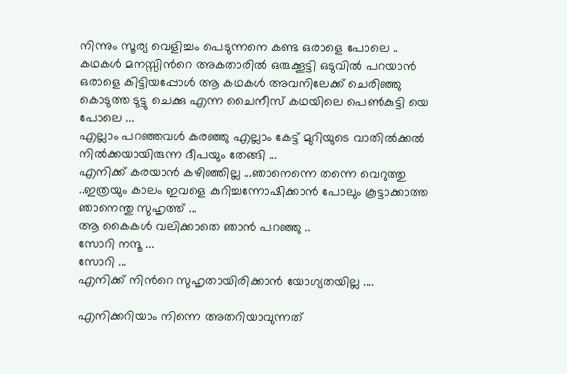നിന്നും സൂര്യ വെളിച്ചം പെടുന്നനെ കണ്ട ഒരാളെ പോലെ ..
കഥകള്‍ മനസ്സിന്‍റെ അകതാരില്‍ ഒരുക്കൂട്ടി ഒടുവില്‍ പറയാന്‍ ഒരാളെ കിട്ടിയപ്പോള്‍ ആ കഥകള്‍ അവനിലേക്ക്‌ ചെരിഞ്ഞു കൊടുത്ത ടുട്ടു ചെക്കു എന്ന ചൈനീസ് കഥയിലെ പെണ്‍കുട്ടി യെ പോലെ ...
എല്ലാം പറഞ്ഞവള്‍ കരഞ്ഞു എല്ലാം കേട്ട് മുറിയുടെ വാതില്‍ക്കല്‍ നില്‍ക്കയായിരുന്ന ദീപയും തേങ്ങി ...
എനിക്ക് കരയാന്‍ കഴിഞ്ഞില്ല ...ഞാനെന്നെ തന്നെ വെറുത്തു ..ഇത്രയും കാലം ഇവളെ കുറിച്ചന്നോഷിക്കാന്‍ പോലും കൂട്ടാക്കാത്ത ഞാനെന്തു സുഹൃത്ത്‌ ...
ആ കൈകള്‍ വലിക്കാതെ ഞാന്‍ പറഞ്ഞു ..
സോറി നന്ദൂ ...
സോറി ...
എനിക്ക് നിന്‍റെ സുഹൃതായിരിക്കാന്‍ യോഗ്യതയില്ല ....

എനിക്കറിയാം നിന്നെ അതറിയാവുന്നത്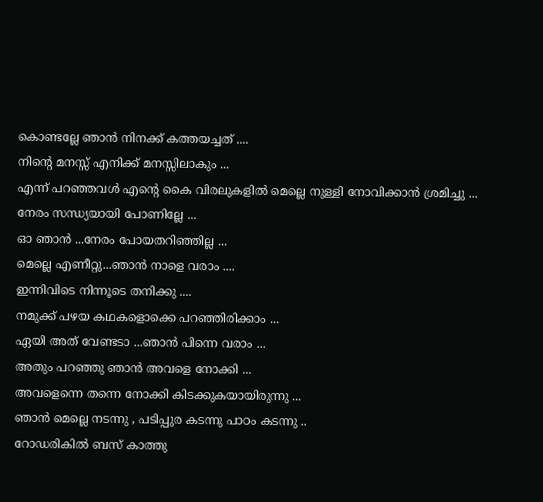കൊണ്ടല്ലേ ഞാന്‍ നിനക്ക് കത്തയച്ചത് ....
നിന്‍റെ മനസ്സ് എനിക്ക് മനസ്സിലാകും ...
എന്ന് പറഞ്ഞവള്‍ എന്‍റെ കൈ വിരലുകളില്‍ മെല്ലെ നുള്ളി നോവിക്കാന്‍ ശ്രമിച്ചു ...
നേരം സന്ധ്യയായി പോണില്ലേ ...
ഓ ഞാന്‍ ...നേരം പോയതറിഞ്ഞില്ല ...
മെല്ലെ എണീറ്റു...ഞാന്‍ നാളെ വരാം ....
ഇന്നിവിടെ നിന്നൂടെ തനിക്കു ....
നമുക്ക് പഴയ കഥകളൊക്കെ പറഞ്ഞിരിക്കാം ...
ഏയി അത് വേണ്ടടാ ...ഞാന്‍ പിന്നെ വരാം ...
അതും പറഞ്ഞു ഞാന്‍ അവളെ നോക്കി ...
അവളെന്നെ തന്നെ നോക്കി കിടക്കുകയായിരുന്നു ...
ഞാന്‍ മെല്ലെ നടന്നു , പടിപ്പുര കടന്നു പാഠം കടന്നു ..
റോഡരികില്‍ ബസ്‌ കാത്തു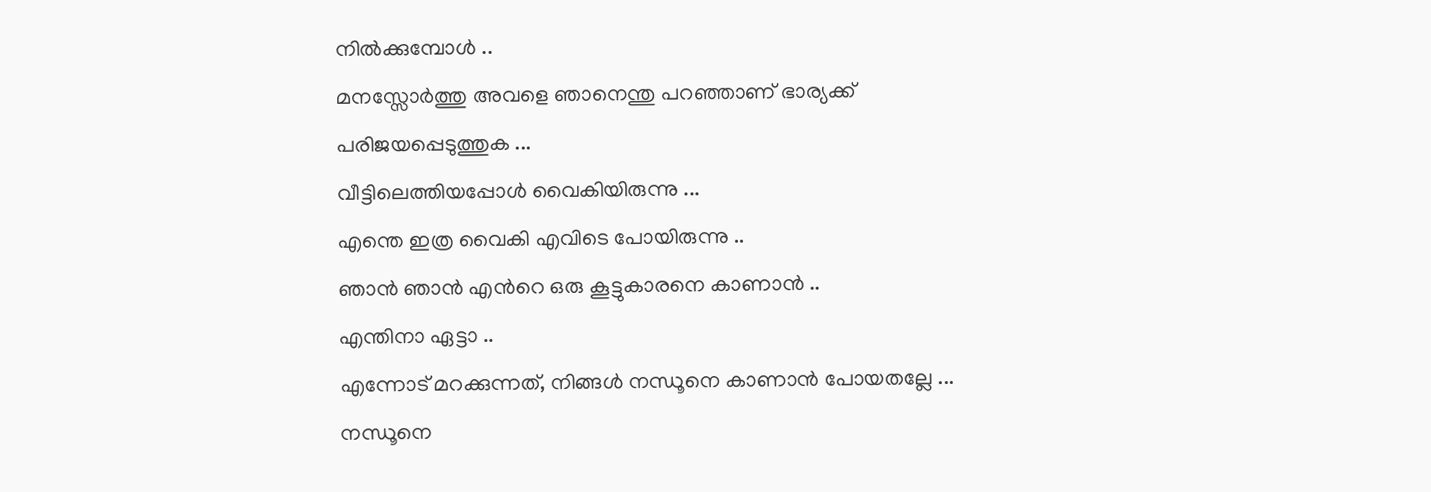നില്‍ക്കുമ്പോള്‍ ..
മനസ്സോര്‍ത്തു അവളെ ഞാനെന്തു പറഞ്ഞാണ് ഭാര്യക്ക്
പരിജയപ്പെടുത്തുക ...
വീട്ടിലെത്തിയപ്പോള്‍ വൈകിയിരുന്നു ...
എന്തെ ഇത്ര വൈകി എവിടെ പോയിരുന്നു ..
ഞാന്‍ ഞാന്‍ എന്‍റെ ഒരു കൂട്ടുകാരനെ കാണാന്‍ ..
എന്തിനാ ഏട്ടാ ..
എന്നോട് മറക്കുന്നത്, നിങ്ങള്‍ നന്ധൂനെ കാണാന്‍ പോയതല്ലേ ...
നന്ധൂനെ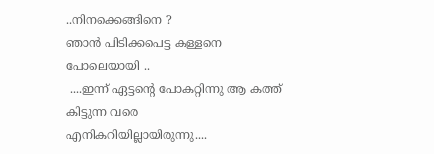..നിനക്കെങ്ങിനെ ?
ഞാന്‍ പിടിക്കപെട്ട കള്ളനെ പോലെയായി ..
 ....ഇന്ന് ഏട്ടന്റെ പോകറ്റിന്നു ആ കത്ത് കിട്ടുന്ന വരെ എനികറിയില്ലായിരുന്നു....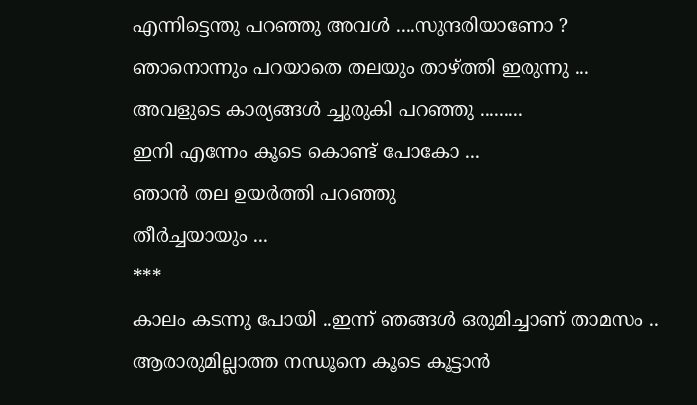എന്നിട്ടെന്തു പറഞ്ഞു അവള്‍ ....സുന്ദരിയാണോ ?
ഞാനൊന്നും പറയാതെ തലയും താഴ്ത്തി ഇരുന്നു ...
അവളുടെ കാര്യങ്ങള്‍ ച്ചുരുകി പറഞ്ഞു .........
ഇനി എന്നേം കൂടെ കൊണ്ട് പോകോ ...
ഞാന്‍ തല ഉയര്‍ത്തി പറഞ്ഞു
തീര്‍ച്ചയായും ...
***
കാലം കടന്നു പോയി ..ഇന്ന് ഞങ്ങള്‍ ഒരുമിച്ചാണ് താമസം ..
ആരാരുമില്ലാത്ത നന്ധൂനെ കൂടെ കൂട്ടാന്‍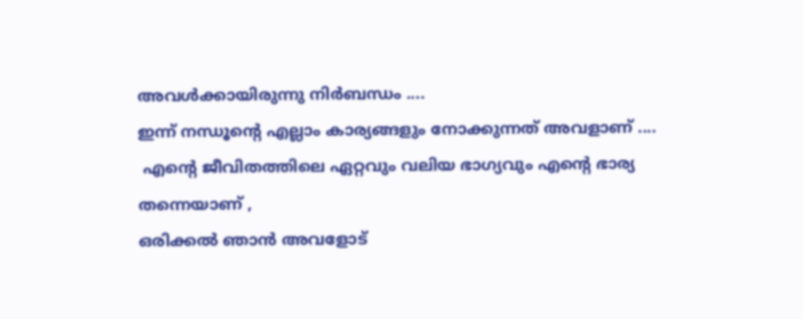അവള്‍ക്കായിരുന്നു നിര്‍ബന്ധം ....
ഇന്ന് നന്ധൂന്റെ എല്ലാം കാര്യങ്ങളും നോക്കുന്നത് അവളാണ് ....
 എന്‍റെ ജീവിതത്തിലെ ഏറ്റവും വലിയ ഭാഗ്യവും എന്‍റെ ഭാര്യ തന്നെയാണ് ,
ഒരിക്കല്‍ ഞാന്‍ അവളോട്‌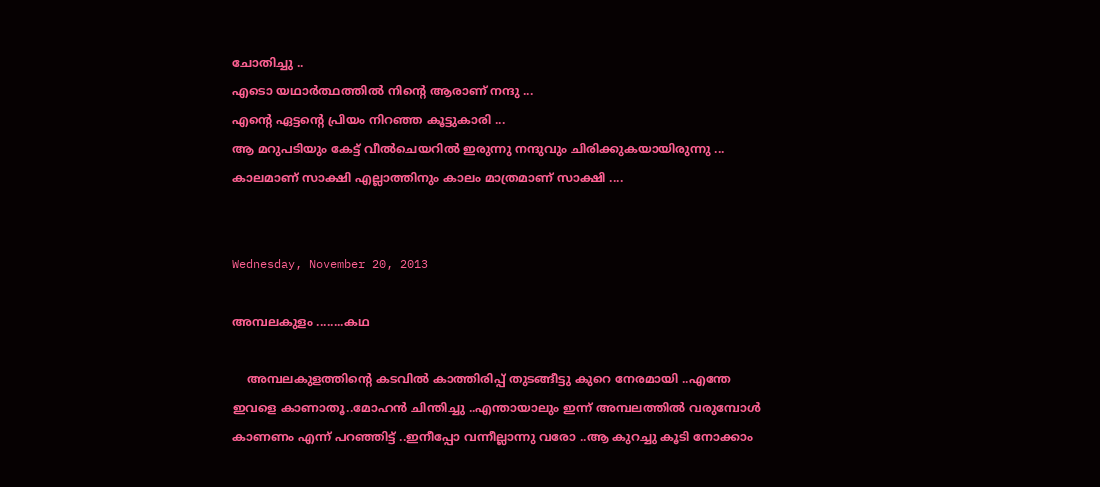ചോതിച്ചു ..
എടൊ യഥാര്‍ത്ഥത്തില്‍ നിന്‍റെ ആരാണ് നന്ദു ...
എന്‍റെ ഏട്ടന്റെ പ്രിയം നിറഞ്ഞ കൂട്ടുകാരി ...
ആ മറുപടിയും കേട്ട് വീല്‍ചെയറില്‍ ഇരുന്നു നന്ദുവും ചിരിക്കുകയായിരുന്നു ...
കാലമാണ് സാക്ഷി എല്ലാത്തിനും കാലം മാത്രമാണ് സാക്ഷി ....


Wednesday, November 20, 2013

അമ്പലകുളം ........കഥ

    അമ്പലകുളത്തിന്‍റെ കടവില്‍ കാത്തിരിപ്പ്‌ തുടങ്ങീട്ടു കുറെ നേരമായി ..എന്തേ ഇവളെ കാണാതൂ..മോഹന്‍ ചിന്തിച്ചു ..എന്തായാലും ഇന്ന് അമ്പലത്തില്‍ വരുമ്പോള്‍ കാണണം എന്ന് പറഞ്ഞിട്ട് ..ഇനീപ്പോ വന്നീല്ലാന്നു വരോ ..ആ കുറച്ചു കൂടി നോക്കാം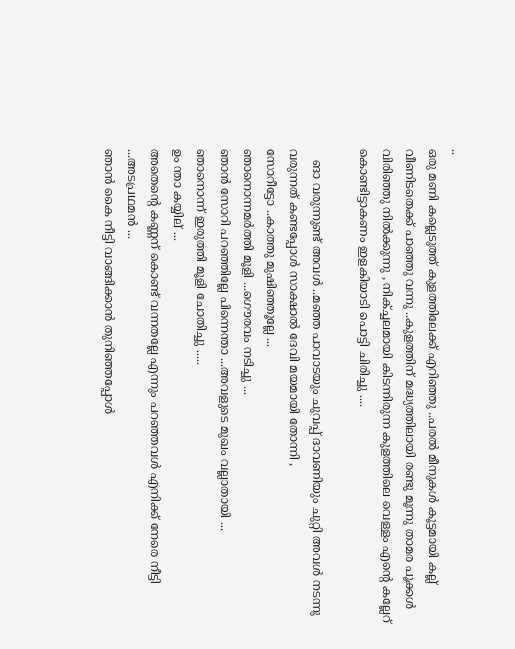..
ഒരു മണി കല്ലെടുത്ത്‌ കുളത്തിലേക്ക്‌ എറിഞ്ഞു ..പരല്‍ മീനുകള്‍ കൂട്ടമായി കല്ല്‌ വീണിടതെക്ക് പാഞ്ഞു വന്നു ..കുളത്തിന് മദ്ധ്യത്തിലായി രണ്ടു മൂന്നു താമര പൂക്കള്‍ വിരിഞ്ഞു നില്‍ക്കുന്നു , നിക്ച്ചലമായി കിടന്നിരുന്ന കുളത്തിലെ വെള്ളം എന്‍റെ കല്ലേറ് കൊണ്ടിട്ടാകണം ഇളകിയാടി പൊട്ടി ചിരിച്ചു ....

   ങാ വരുന്നുണ്ട് അവള്‍ ..മഞ്ഞ പാവാടയും ചുവപ്പ് ദാവണിയും ചുറ്റി അവള്‍ നടന്നു വരുന്നത് കണ്ടപ്പോള്‍ സാക്ഷാല്‍ ദേവി മയമായി തോന്നി ,
സോറീട്ടോ ..കാത്തു മുഷിഞ്ഞൂല്ലേ ...
ഞാനൊന്നമര്‍ത്തി മൂളി ...ഗൌരവം നടിച്ചു ...
ഞാന്‍ സോറി പറഞ്ഞില്ലേ പിന്നെന്താ ...അവളുടെ മുഖം വല്ലാതായി ...
ഞാനൊന്ന് ഇരുത്തി മൂളി ചോതിച്ചു .....
ഉം ന്താ കയ്യില് ...
അതെന്‍റെ കണ്ണന് കൊണ്ട് വന്നതല്ലേ എന്നും പറഞ്ഞവള്‍ എനിക്ക് നേരെ നീട്ടി ...അടപ്രഥമന്‍ ...
ഞാന്‍ കൈ നീട്ടി വാങ്ങിക്കാന്‍ തുനിഞ്ഞപ്പോള്‍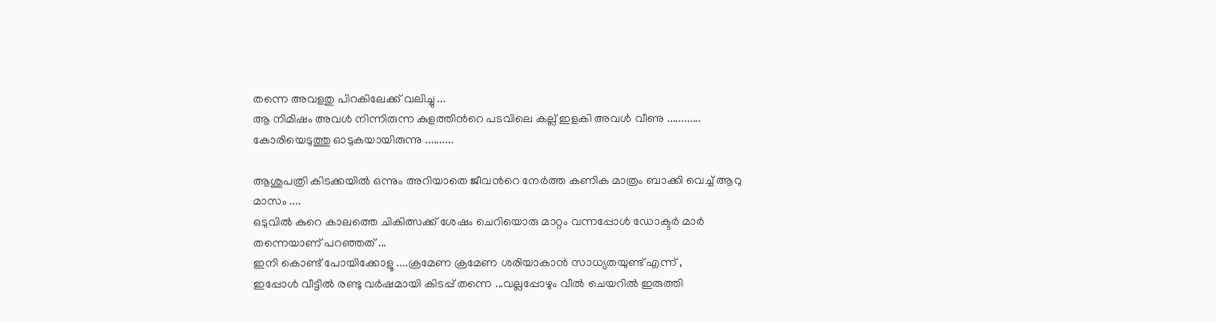തന്നെ അവളതു പിറകിലേക്ക് വലിച്ചു ...
ആ നിമിഷം അവള്‍ നിന്നിരുന്ന കുളത്തിന്‍റെ പടവിലെ കല്ല്‌ ഇളകി അവള്‍ വീണു ............
കോരിയെടുത്തു ഓടുകയായിരുന്നു ..........

ആശുപത്രി കിടക്കയില്‍ ഒന്നും അറിയാതെ ജീവന്‍റെ നേര്‍ത്ത കണിക മാത്രം ബാക്കി വെച്ച് ആറു മാസം ....
ഒടുവില്‍ കുറെ കാലത്തെ ചികിത്സക്ക് ശേഷം ചെറിയൊരു മാറ്റം വന്നപ്പോള്‍ ഡോക്ടര്‍ മാര്‍ തന്നെയാണ് പറഞ്ഞത് ...
ഇനി കൊണ്ട് പോയിക്കോളൂ ....ക്രമേണ ക്രമേണ ശരിയാകാന്‍ സാധ്യതയുണ്ട് എന്ന് ,
ഇപ്പോള്‍ വീട്ടില്‍ രണ്ടു വര്‍ഷമായി കിടപ്പ് തന്നെ ...വല്ലപ്പോഴും വീല്‍ ചെയറില്‍ ഇരുത്തി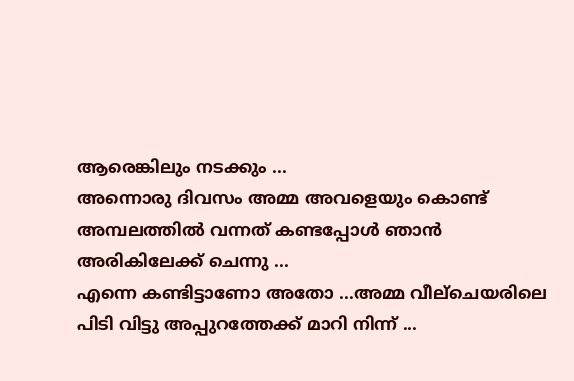ആരെങ്കിലും നടക്കും ...
അന്നൊരു ദിവസം അമ്മ അവളെയും കൊണ്ട് അമ്പലത്തില്‍ വന്നത് കണ്ടപ്പോള്‍ ഞാന്‍ അരികിലേക്ക് ചെന്നു ...
എന്നെ കണ്ടിട്ടാണോ അതോ ...അമ്മ വീല്ചെയരിലെ പിടി വിട്ടു അപ്പുറത്തേക്ക് മാറി നിന്ന് ...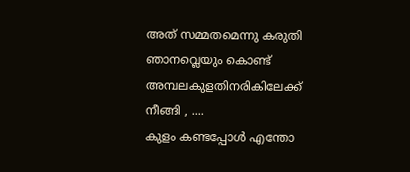അത് സമ്മതമെന്നു കരുതി ഞാനവ്ലെയും കൊണ്ട് അമ്പലകുളതിനരികിലേക്ക് നീങ്ങി , ....
കുളം കണ്ടപ്പോള്‍ എന്തോ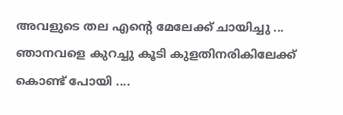അവളുടെ തല എന്‍റെ മേലേക്ക് ചായിച്ചു ...
ഞാനവളെ കുറച്ചു കൂടി കുളതിനരികിലേക്ക് കൊണ്ട് പോയി ....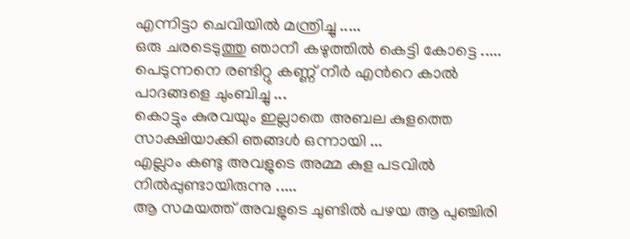എന്നിട്ടാ ചെവിയില്‍ മന്ത്രിച്ചു .....
ഒരു ചരടെടുത്തു ഞാനീ കഴുത്തില്‍ കെട്ടി കോട്ടെ .....
പെടുന്നനെ രണ്ടിറ്റു കണ്ണ് നീര്‍ എന്‍റെ കാല്‍ പാദങ്ങളെ ചുംബിച്ചു ...
കൊട്ടും കുരവയും ഇല്ലാതെ അബല കുളത്തെ സാക്ഷിയാക്കി ഞങ്ങള്‍ ഒന്നായി ...
എല്ലാം കണ്ടു അവളുടെ അമ്മ കുള പടവില്‍ നില്‍പ്പുണ്ടായിരുന്നു .....
ആ സമയത്ത് അവളുടെ ചുണ്ടില്‍ പഴയ ആ പുഞ്ചിരി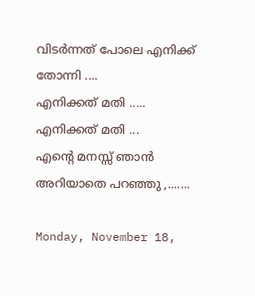വിടര്‍ന്നത് പോലെ എനിക്ക് തോന്നി ....
എനിക്കത് മതി .....
എനിക്കത് മതി ...
എന്‍റെ മനസ്സ് ഞാന്‍ അറിയാതെ പറഞ്ഞു ,.......

Monday, November 18,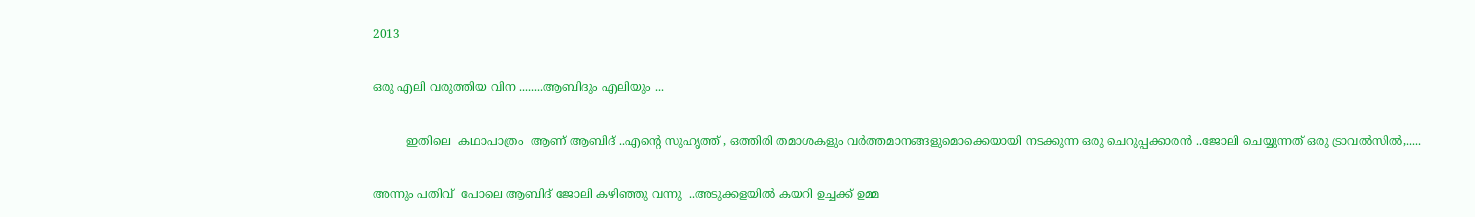2013

ഒരു എലി വരുത്തിയ വിന ........ആബിദും എലിയും ...

         ഇതിലെ  കഥാപാത്രം  ആണ് ആബിദ് ..എന്‍റെ സുഹൃത്ത്‌ , ഒത്തിരി തമാശകളും വര്‍ത്തമാനങ്ങളുമൊക്കെയായി നടക്കുന്ന ഒരു ചെറുപ്പക്കാരന്‍ ..ജോലി ചെയ്യുന്നത് ഒരു ട്രാവല്‍സില്‍,.....

അന്നും പതിവ്  പോലെ ആബിദ് ജോലി കഴിഞ്ഞു വന്നു  ..അടുക്കളയില്‍ കയറി ഉച്ചക്ക് ഉമ്മ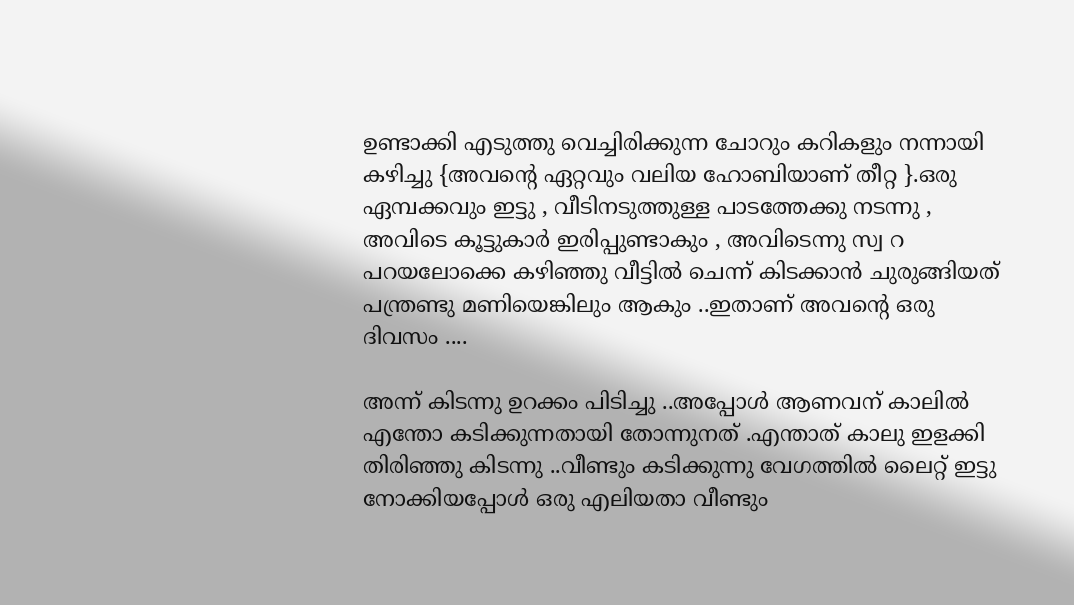ഉണ്ടാക്കി എടുത്തു വെച്ചിരിക്കുന്ന ചോറും കറികളും നന്നായി കഴിച്ചു {അവന്‍റെ ഏറ്റവും വലിയ ഹോബിയാണ് തീറ്റ }.ഒരു ഏമ്പക്കവും ഇട്ടു , വീടിനടുത്തുള്ള പാടത്തേക്കു നടന്നു , അവിടെ കൂട്ടുകാര്‍ ഇരിപ്പുണ്ടാകും , അവിടെന്നു സ്വ റ പറയലോക്കെ കഴിഞ്ഞു വീട്ടില്‍ ചെന്ന് കിടക്കാന്‍ ചുരുങ്ങിയത് പന്ത്രണ്ടു മണിയെങ്കിലും ആകും ..ഇതാണ് അവന്‍റെ ഒരു ദിവസം ....

അന്ന് കിടന്നു ഉറക്കം പിടിച്ചു ..അപ്പോള്‍ ആണവന് കാലില്‍ എന്തോ കടിക്കുന്നതായി തോന്നുനത് .എന്താത് കാലു ഇളക്കി തിരിഞ്ഞു കിടന്നു ..വീണ്ടും കടിക്കുന്നു വേഗത്തില്‍ ലൈറ്റ് ഇട്ടു നോക്കിയപ്പോള്‍ ഒരു എലിയതാ വീണ്ടും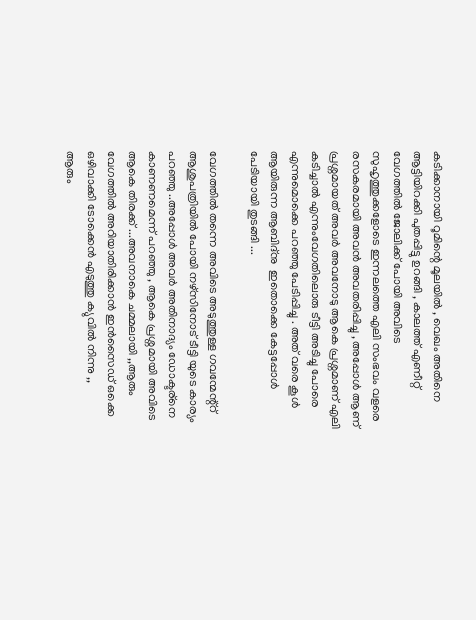കടിക്കാനായി റൂമിന്റെ മൂലയില്‍ , വെഖം അതിനെ ആട്ടിയിറക്കി പുതപ്പിട്ടു ഉറങ്ങി , കാലത്ത് എണീറ്റ്‌ വേഗത്തില്‍ ജോലിക്ക് പോയി അവിടെ സുഹൃത്തുക്കളോടെ ഇന്നലത്തെ എലി സംഭവം വളരെ രസകരമായി അവന്‍ അവതരിപ്പിച്ചു , അപ്പോള്‍ ആണ് പ്രശ്നമായത്‌ അവര്‍ അവനോടു ആകെ പ്രശ്നമാണ് എലി കടിച്ചാല്‍ എന്നുംവേഗതിലൊരു ടീട്ടി അടിച്ചു പോരെ എന്നുമൊക്കെ പറഞ്ഞു പേടിപ്പിച്ചു . അത് വരെ കൂള്‍ ആയിരുന്ന ആബിദ്നു  ഇതൊക്കെ കേട്ടപ്പോള്‍ പേടിയായി തുടങ്ങി ...

വേഗത്തില്‍ തന്നെ അവിടെ അടുത്തുള്ള ഗവന്മേന്റ്റ് ആശുപത്രിയില്‍ പോയി നഴ്സിനോട് ടീട്ടി യുടെ കാര്യം പറഞ്ഞു ..അപ്പോള്‍ അവര്‍ അതിനാദ്യം ഡോക്ടര്നെ കാണണമെന്ന് പറഞ്ഞു , ആകെ പ്രശ്നമായി അവിടെ ആകെ തിരക്ക് ...അവനാകെ ചമ്മലായി ,,ആരും വേഗത്തില്‍ അറിയാതിരിക്കാന്‍ ഇന്‍സൈഡ് ഒക്കെ ഒഴിവാക്കി ടോക്കെന്‍ എടുത്തു ക്യുവില്‍ നിന്നു ,,
ആരും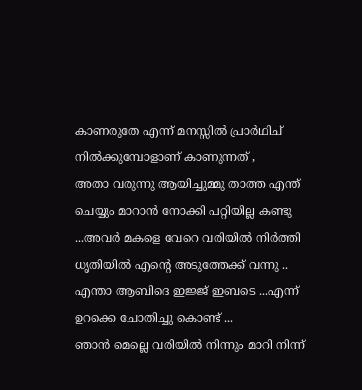കാണരുതേ എന്ന് മനസ്സില്‍ പ്രാര്‍ഥിച് നില്‍ക്കുമ്പോളാണ് കാണുന്നത് ,
അതാ വരുന്നു ആയിച്ചുമ്മു താത്ത എന്ത് ചെയ്യും മാറാന്‍ നോക്കി പറ്റിയില്ല കണ്ടു ...അവര്‍ മകളെ വേറെ വരിയില്‍ നിര്‍ത്തി ധൃതിയില്‍ എന്‍റെ അടുത്തേക്ക് വന്നു ..
എന്താ ആബിദെ ഇജ്ജ് ഇബടെ ...എന്ന് ഉറക്കെ ചോതിച്ചു കൊണ്ട് ...
ഞാന്‍ മെല്ലെ വരിയില്‍ നിന്നും മാറി നിന്ന്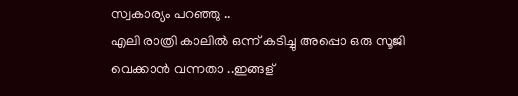സ്വകാര്യം പറഞ്ഞു ..
എലി രാത്രി കാലില്‍ ഒന്ന് കടിച്ചു അപ്പൊ ഒരു സൂജി വെക്കാന്‍ വന്നതാ ..ഇങ്ങള്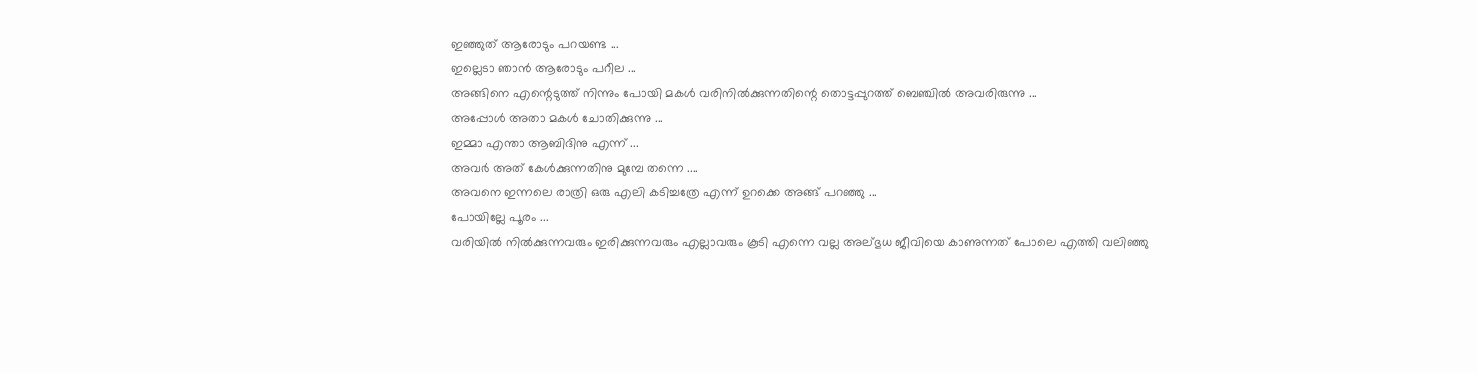ഇഞ്ഞുത് ആരോടും പറയണ്ട ...
ഇല്ലെടാ ഞാന്‍ ആരോടും പറീല ...
അങ്ങിനെ എന്റെടുത്ത്‌ നിന്നും പോയി മകള്‍ വരിനില്‍ക്കുന്നതിന്റെ തൊട്ടപ്പുറത്ത് ബെഞ്ചില്‍ അവരിരുന്നു ...
അപ്പോള്‍ അതാ മകള്‍ ചോതിക്കുന്നു ...
ഇമ്മാ എന്താ ആബിദിനു എന്ന് ...
അവര്‍ അത് കേള്‍ക്കുന്നതിനു മുമ്പേ തന്നെ ....
അവനെ ഇന്നലെ രാത്രി ഒരു എലി കടിച്ചത്രേ എന്ന് ഉറക്കെ അങ്ങ് പറഞ്ഞു ...
പോയില്ലേ പൂരം ...
വരിയില്‍ നില്‍ക്കുന്നവരും ഇരിക്കുന്നവരും എല്ലാവരും കൂടി എന്നെ വല്ല അല്ഭുധ ജീവിയെ കാണുന്നത് പോലെ എത്തി വലിഞ്ഞു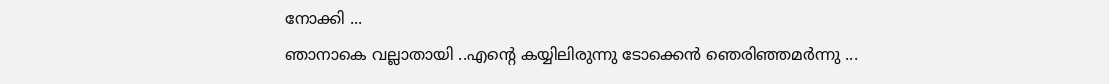നോക്കി ...
ഞാനാകെ വല്ലാതായി ..എന്‍റെ കയ്യിലിരുന്നു ടോക്കെന്‍ ഞെരിഞ്ഞമര്‍ന്നു ...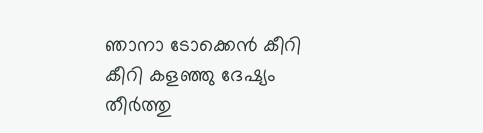ഞാനാ ടോക്കെന്‍ കീറി കീറി കളഞ്ഞു ദേഷ്യം തീര്‍ത്തു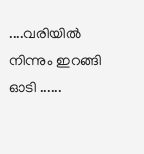....വരിയില്‍ നിന്നും ഇറങ്ങി ഓടി ......